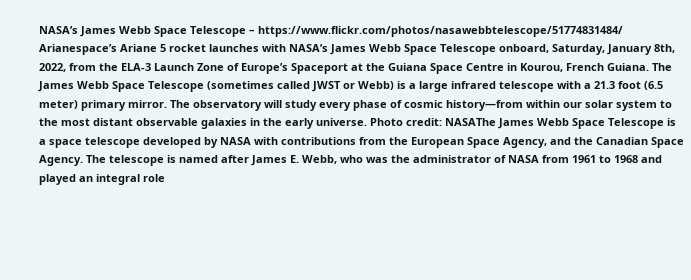NASA’s James Webb Space Telescope – https://www.flickr.com/photos/nasawebbtelescope/51774831484/ Arianespace’s Ariane 5 rocket launches with NASA’s James Webb Space Telescope onboard, Saturday, January 8th, 2022, from the ELA-3 Launch Zone of Europe’s Spaceport at the Guiana Space Centre in Kourou, French Guiana. The James Webb Space Telescope (sometimes called JWST or Webb) is a large infrared telescope with a 21.3 foot (6.5 meter) primary mirror. The observatory will study every phase of cosmic history—from within our solar system to the most distant observable galaxies in the early universe. Photo credit: NASAThe James Webb Space Telescope is a space telescope developed by NASA with contributions from the European Space Agency, and the Canadian Space Agency. The telescope is named after James E. Webb, who was the administrator of NASA from 1961 to 1968 and played an integral role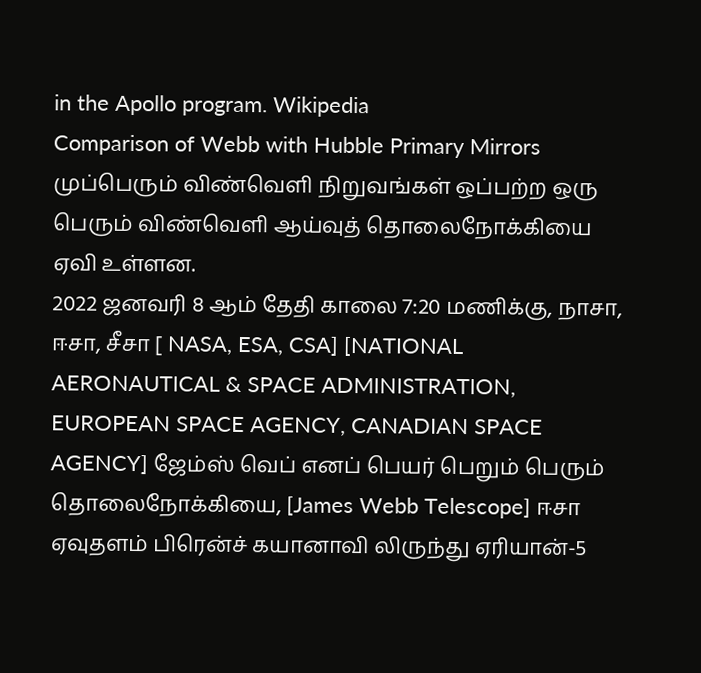in the Apollo program. Wikipedia
Comparison of Webb with Hubble Primary Mirrors
முப்பெரும் விண்வெளி நிறுவங்கள் ஒப்பற்ற ஒரு பெரும் விண்வெளி ஆய்வுத் தொலைநோக்கியை ஏவி உள்ளன.
2022 ஜனவரி 8 ஆம் தேதி காலை 7:20 மணிக்கு, நாசா, ஈசா, சீசா [ NASA, ESA, CSA] [NATIONAL AERONAUTICAL & SPACE ADMINISTRATION, EUROPEAN SPACE AGENCY, CANADIAN SPACE AGENCY] ஜேம்ஸ் வெப் எனப் பெயர் பெறும் பெரும் தொலைநோக்கியை, [James Webb Telescope] ஈசா ஏவுதளம் பிரென்ச் கயானாவி லிருந்து ஏரியான்-5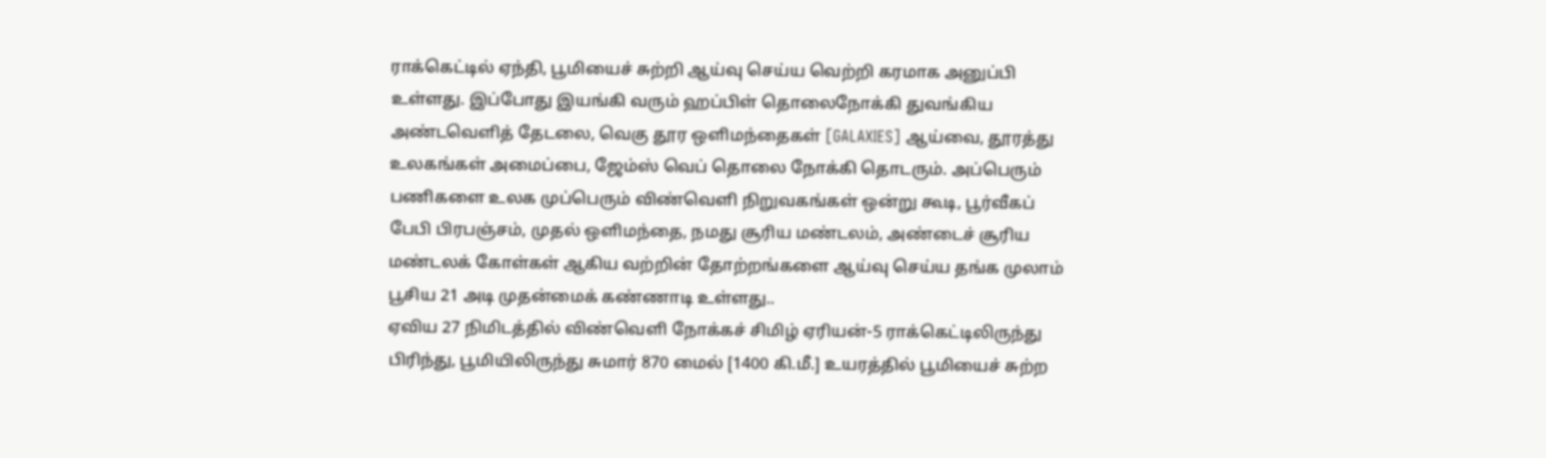ராக்கெட்டில் ஏந்தி, பூமியைச் சுற்றி ஆய்வு செய்ய வெற்றி கரமாக அனுப்பி உள்ளது. இப்போது இயங்கி வரும் ஹப்பிள் தொலைநோக்கி துவங்கிய அண்டவெளித் தேடலை, வெகு தூர ஒளிமந்தைகள் [GALAXIES] ஆய்வை, தூரத்து உலகங்கள் அமைப்பை, ஜேம்ஸ் வெப் தொலை நோக்கி தொடரும். அப்பெரும் பணிகளை உலக முப்பெரும் விண்வெளி நிறுவகங்கள் ஒன்று கூடி, பூர்வீகப் பேபி பிரபஞ்சம், முதல் ஒளிமந்தை, நமது சூரிய மண்டலம், அண்டைச் சூரிய மண்டலக் கோள்கள் ஆகிய வற்றின் தோற்றங்களை ஆய்வு செய்ய தங்க முலாம் பூசிய 21 அடி முதன்மைக் கண்ணாடி உள்ளது..
ஏவிய 27 நிமிடத்தில் விண்வெளி நோக்கச் சிமிழ் ஏரியன்-5 ராக்கெட்டிலிருந்து பிரிந்து, பூமியிலிருந்து சுமார் 870 மைல் [1400 கி.மீ.] உயரத்தில் பூமியைச் சுற்ற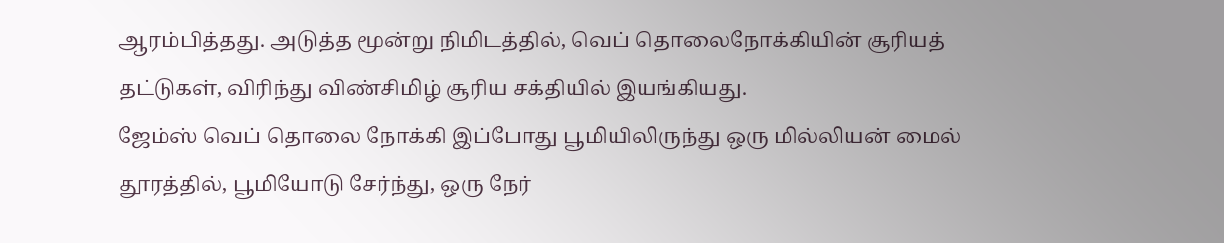ஆரம்பித்தது. அடுத்த மூன்று நிமிடத்தில், வெப் தொலைநோக்கியின் சூரியத் தட்டுகள், விரிந்து விண்சிமிழ் சூரிய சக்தியில் இயங்கியது.
ஜேம்ஸ் வெப் தொலை நோக்கி இப்போது பூமியிலிருந்து ஒரு மில்லியன் மைல் தூரத்தில், பூமியோடு சேர்ந்து, ஒரு நேர்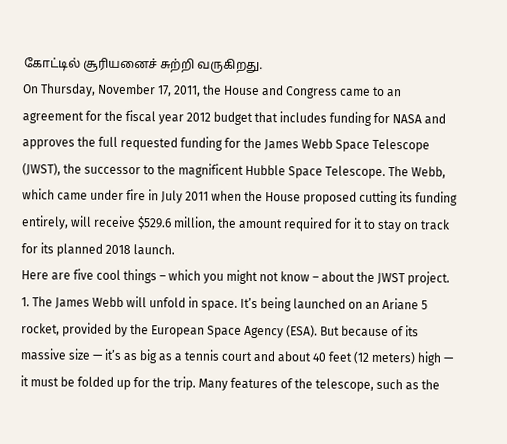கோட்டில் சூரியனைச் சுற்றி வருகிறது.
On Thursday, November 17, 2011, the House and Congress came to an agreement for the fiscal year 2012 budget that includes funding for NASA and approves the full requested funding for the James Webb Space Telescope (JWST), the successor to the magnificent Hubble Space Telescope. The Webb, which came under fire in July 2011 when the House proposed cutting its funding entirely, will receive $529.6 million, the amount required for it to stay on track for its planned 2018 launch.
Here are five cool things – which you might not know – about the JWST project.
1. The James Webb will unfold in space. It’s being launched on an Ariane 5 rocket, provided by the European Space Agency (ESA). But because of its massive size — it’s as big as a tennis court and about 40 feet (12 meters) high — it must be folded up for the trip. Many features of the telescope, such as the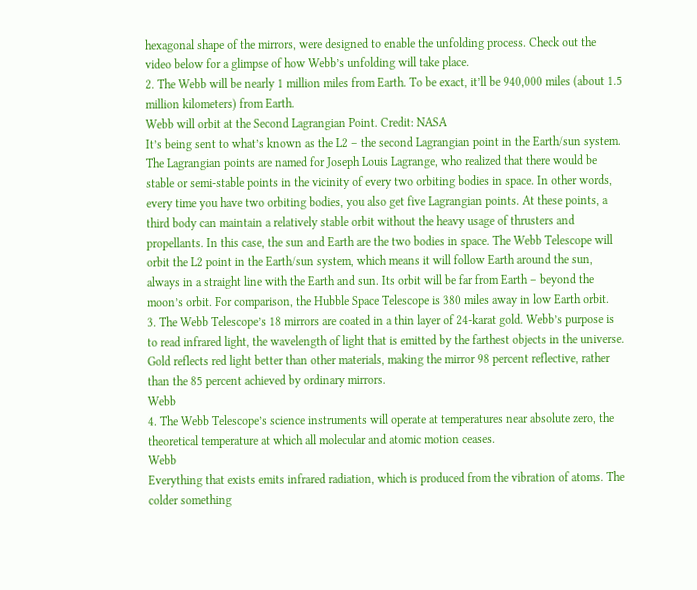hexagonal shape of the mirrors, were designed to enable the unfolding process. Check out the video below for a glimpse of how Webb’s unfolding will take place.
2. The Webb will be nearly 1 million miles from Earth. To be exact, it’ll be 940,000 miles (about 1.5 million kilometers) from Earth.
Webb will orbit at the Second Lagrangian Point. Credit: NASA
It’s being sent to what’s known as the L2 – the second Lagrangian point in the Earth/sun system. The Lagrangian points are named for Joseph Louis Lagrange, who realized that there would be stable or semi-stable points in the vicinity of every two orbiting bodies in space. In other words, every time you have two orbiting bodies, you also get five Lagrangian points. At these points, a third body can maintain a relatively stable orbit without the heavy usage of thrusters and propellants. In this case, the sun and Earth are the two bodies in space. The Webb Telescope will orbit the L2 point in the Earth/sun system, which means it will follow Earth around the sun, always in a straight line with the Earth and sun. Its orbit will be far from Earth – beyond the moon’s orbit. For comparison, the Hubble Space Telescope is 380 miles away in low Earth orbit.
3. The Webb Telescope’s 18 mirrors are coated in a thin layer of 24-karat gold. Webb’s purpose is to read infrared light, the wavelength of light that is emitted by the farthest objects in the universe. Gold reflects red light better than other materials, making the mirror 98 percent reflective, rather than the 85 percent achieved by ordinary mirrors.
Webb
4. The Webb Telescope’s science instruments will operate at temperatures near absolute zero, the theoretical temperature at which all molecular and atomic motion ceases.
Webb
Everything that exists emits infrared radiation, which is produced from the vibration of atoms. The colder something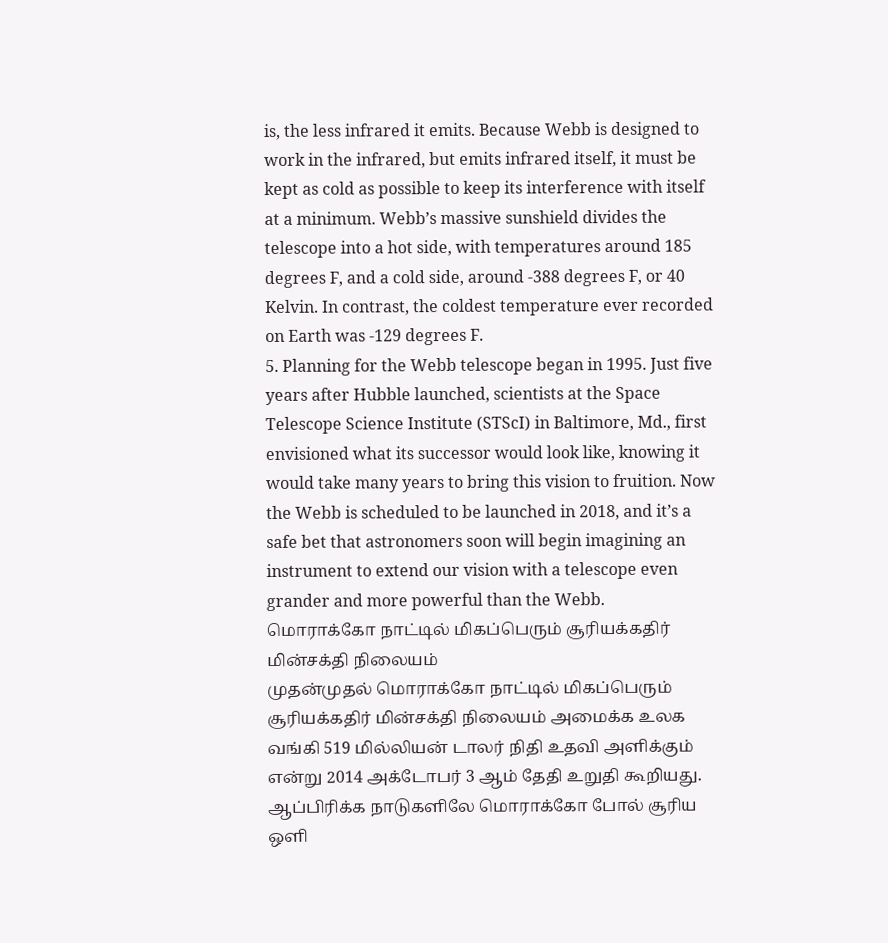is, the less infrared it emits. Because Webb is designed to work in the infrared, but emits infrared itself, it must be kept as cold as possible to keep its interference with itself at a minimum. Webb’s massive sunshield divides the telescope into a hot side, with temperatures around 185 degrees F, and a cold side, around -388 degrees F, or 40 Kelvin. In contrast, the coldest temperature ever recorded on Earth was -129 degrees F.
5. Planning for the Webb telescope began in 1995. Just five years after Hubble launched, scientists at the Space Telescope Science Institute (STScI) in Baltimore, Md., first envisioned what its successor would look like, knowing it would take many years to bring this vision to fruition. Now the Webb is scheduled to be launched in 2018, and it’s a safe bet that astronomers soon will begin imagining an instrument to extend our vision with a telescope even grander and more powerful than the Webb.
மொராக்கோ நாட்டில் மிகப்பெரும் சூரியக்கதிர் மின்சக்தி நிலையம்
முதன்முதல் மொராக்கோ நாட்டில் மிகப்பெரும் சூரியக்கதிர் மின்சக்தி நிலையம் அமைக்க உலக வங்கி 519 மில்லியன் டாலர் நிதி உதவி அளிக்கும் என்று 2014 அக்டோபர் 3 ஆம் தேதி உறுதி கூறியது. ஆப்பிரிக்க நாடுகளிலே மொராக்கோ போல் சூரிய ஒளி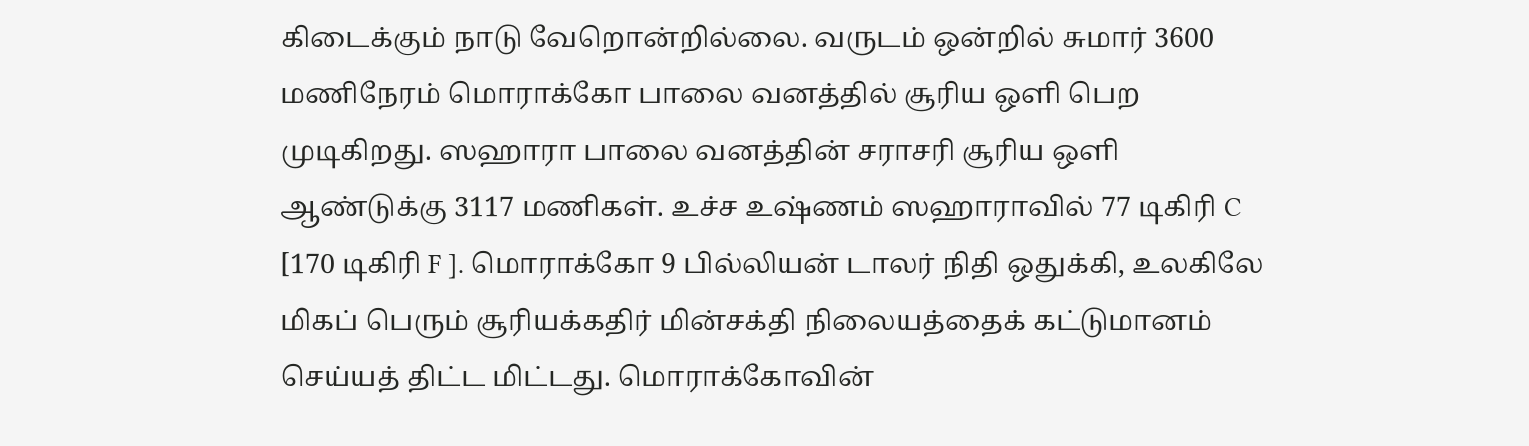கிடைக்கும் நாடு வேறொன்றில்லை. வருடம் ஒன்றில் சுமார் 3600 மணிநேரம் மொராக்கோ பாலை வனத்தில் சூரிய ஒளி பெற முடிகிறது. ஸஹாரா பாலை வனத்தின் சராசரி சூரிய ஒளி ஆண்டுக்கு 3117 மணிகள். உச்ச உஷ்ணம் ஸஹாராவில் 77 டிகிரி C [170 டிகிரி F ]. மொராக்கோ 9 பில்லியன் டாலர் நிதி ஒதுக்கி, உலகிலே மிகப் பெரும் சூரியக்கதிர் மின்சக்தி நிலையத்தைக் கட்டுமானம் செய்யத் திட்ட மிட்டது. மொராக்கோவின்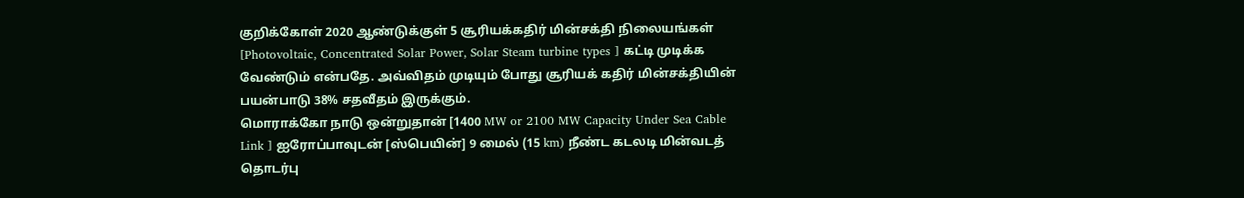குறிக்கோள் 2020 ஆண்டுக்குள் 5 சூரியக்கதிர் மின்சக்தி நிலையங்கள் [Photovoltaic, Concentrated Solar Power, Solar Steam turbine types ] கட்டி முடிக்க வேண்டும் என்பதே. அவ்விதம் முடியும் போது சூரியக் கதிர் மின்சக்தியின் பயன்பாடு 38% சதவீதம் இருக்கும்.
மொராக்கோ நாடு ஒன்றுதான் [1400 MW or 2100 MW Capacity Under Sea Cable Link ] ஐரோப்பாவுடன் [ஸ்பெயின்] 9 மைல் (15 km) நீண்ட கடலடி மின்வடத் தொடர்பு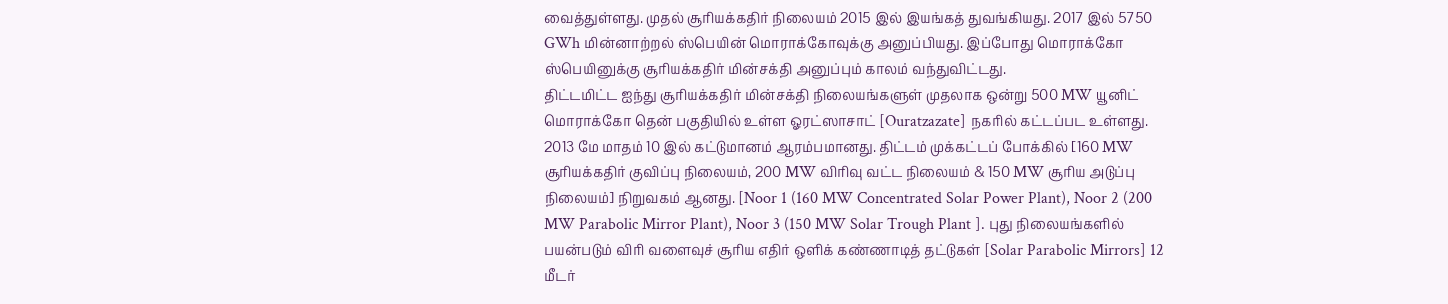வைத்துள்ளது. முதல் சூரியக்கதிர் நிலையம் 2015 இல் இயங்கத் துவங்கியது. 2017 இல் 5750 GWh மின்னாற்றல் ஸ்பெயின் மொராக்கோவுக்கு அனுப்பியது. இப்போது மொராக்கோ ஸ்பெயினுக்கு சூரியக்கதிர் மின்சக்தி அனுப்பும் காலம் வந்துவிட்டது.
திட்டமிட்ட ஐந்து சூரியக்கதிர் மின்சக்தி நிலையங்களுள் முதலாக ஒன்று 500 MW யூனிட் மொராக்கோ தென் பகுதியில் உள்ள ஓரட்ஸாசாட் [Ouratzazate] நகரில் கட்டப்பட உள்ளது. 2013 மே மாதம் 10 இல் கட்டுமானம் ஆரம்பமானது. திட்டம் முக்கட்டப் போக்கில் [160 MW சூரியக்கதிர் குவிப்பு நிலையம், 200 MW விரிவு வட்ட நிலையம் & 150 MW சூரிய அடுப்பு நிலையம்] நிறுவகம் ஆனது. [Noor 1 (160 MW Concentrated Solar Power Plant), Noor 2 (200 MW Parabolic Mirror Plant), Noor 3 (150 MW Solar Trough Plant ]. புது நிலையங்களில் பயன்படும் விரி வளைவுச் சூரிய எதிர் ஒளிக் கண்ணாடித் தட்டுகள் [Solar Parabolic Mirrors] 12 மீடர்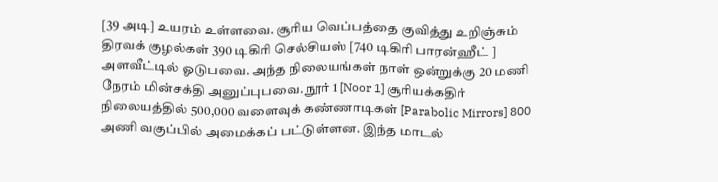[39 அடி] உயரம் உள்ளவை. சூரிய வெப்பத்தை குவித்து உறிஞ்சும் திரவக் குழல்கள் 390 டிகிரி செல்சியஸ் [740 டிகிரி பாரன்ஹீட் ] அளவீட்டில் ஓடுபவை. அந்த நிலையங்கள் நாள் ஒன்றுக்கு 20 மணி நேரம் மின்சக்தி அனுப்புபவை. நூர் 1 [Noor 1] சூரியக்கதிர் நிலையத்தில் 500,000 வளைவுக் கண்ணாடிகள் [Parabolic Mirrors] 800 அணி வகுப்பில் அமைக்கப் பட்டுள்ளன. இந்த மாடல்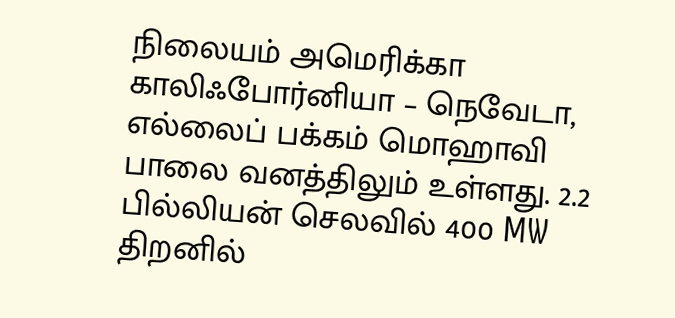நிலையம் அமெரிக்கா காலிஃபோர்னியா – நெவேடா, எல்லைப் பக்கம் மொஹாவி பாலை வனத்திலும் உள்ளது. 2.2 பில்லியன் செலவில் 400 MW திறனில்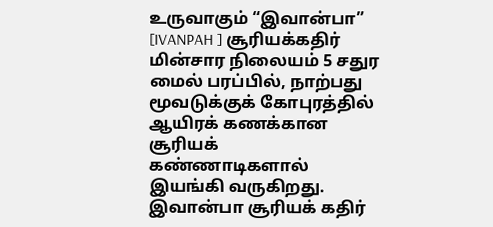உருவாகும் “இவான்பா” [IVANPAH ] சூரியக்கதிர் மின்சார நிலையம் 5 சதுர மைல் பரப்பில், நாற்பது மூவடுக்குக் கோபுரத்தில் ஆயிரக் கணக்கான சூரியக் கண்ணாடிகளால் இயங்கி வருகிறது. இவான்பா சூரியக் கதிர்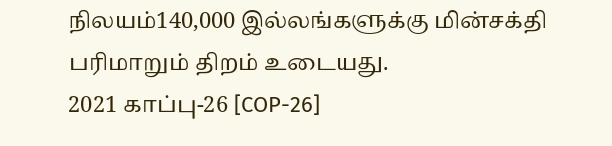நிலயம்140,000 இல்லங்களுக்கு மின்சக்தி பரிமாறும் திறம் உடையது.
2021 காப்பு-26 [COP-26]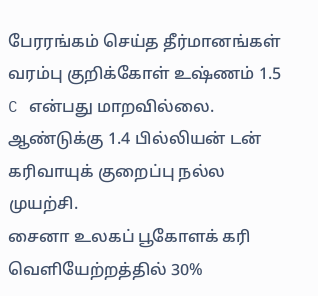பேரரங்கம் செய்த தீர்மானங்கள்
வரம்பு குறிக்கோள் உஷ்ணம் 1.5 C என்பது மாறவில்லை.
ஆண்டுக்கு 1.4 பில்லியன் டன் கரிவாயுக் குறைப்பு நல்ல முயற்சி.
சைனா உலகப் பூகோளக் கரி வெளியேற்றத்தில் 30%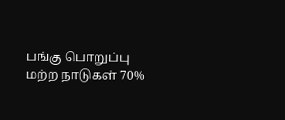பங்கு பொறுப்பு
மற்ற நாடுகள் 70%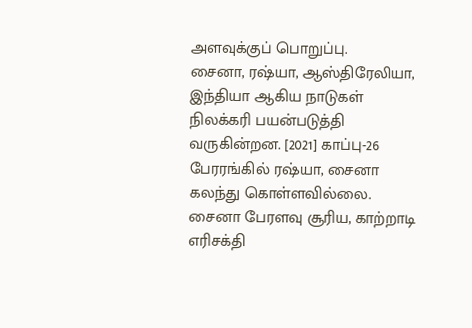அளவுக்குப் பொறுப்பு.
சைனா, ரஷ்யா, ஆஸ்திரேலியா, இந்தியா ஆகிய நாடுகள் நிலக்கரி பயன்படுத்தி வருகின்றன. [2021] காப்பு-26 பேரரங்கில் ரஷ்யா, சைனா கலந்து கொள்ளவில்லை.
சைனா பேரளவு சூரிய, காற்றாடி எரிசக்தி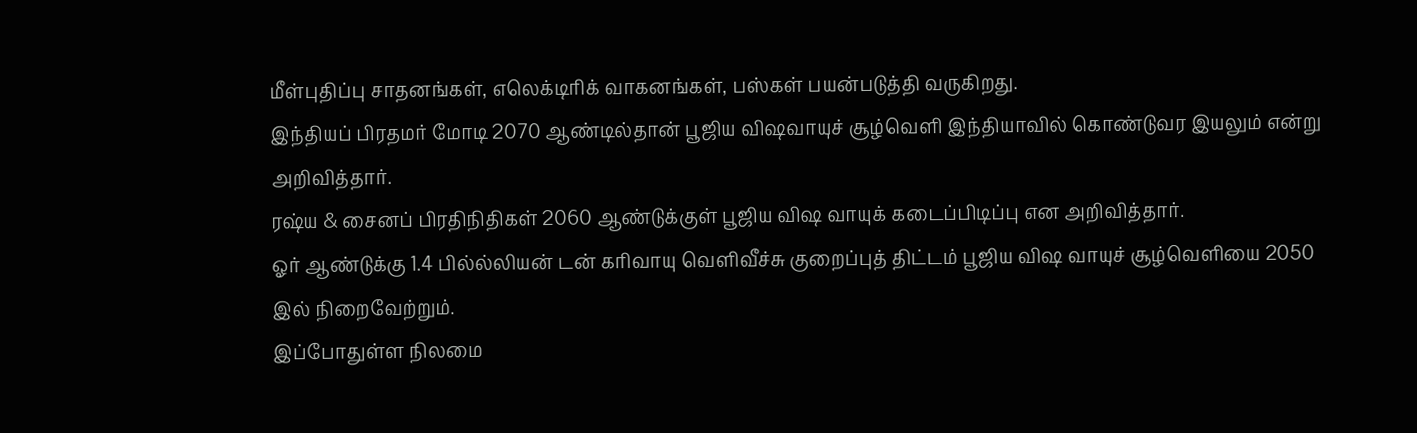மீள்புதிப்பு சாதனங்கள், எலெக்டிரிக் வாகனங்கள், பஸ்கள் பயன்படுத்தி வருகிறது.
இந்தியப் பிரதமர் மோடி 2070 ஆண்டில்தான் பூஜிய விஷவாயுச் சூழ்வெளி இந்தியாவில் கொண்டுவர இயலும் என்று அறிவித்தார்.
ரஷ்ய & சைனப் பிரதிநிதிகள் 2060 ஆண்டுக்குள் பூஜிய விஷ வாயுக் கடைப்பிடிப்பு என அறிவித்தார்.
ஓர் ஆண்டுக்கு 1.4 பில்ல்லியன் டன் கரிவாயு வெளிவீச்சு குறைப்புத் திட்டம் பூஜிய விஷ வாயுச் சூழ்வெளியை 2050 இல் நிறைவேற்றும்.
இப்போதுள்ள நிலமை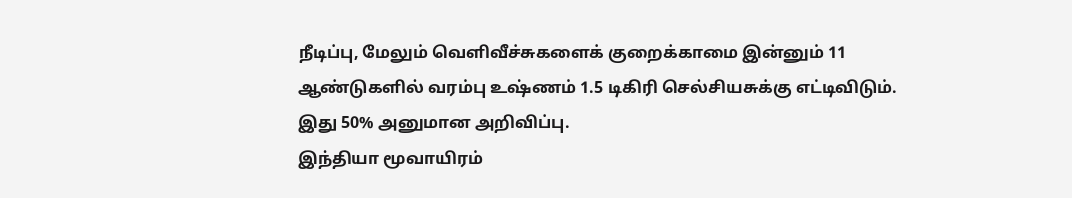நீடிப்பு, மேலும் வெளிவீச்சுகளைக் குறைக்காமை இன்னும் 11 ஆண்டுகளில் வரம்பு உஷ்ணம் 1.5 டிகிரி செல்சியசுக்கு எட்டிவிடும். இது 50% அனுமான அறிவிப்பு.
இந்தியா மூவாயிரம்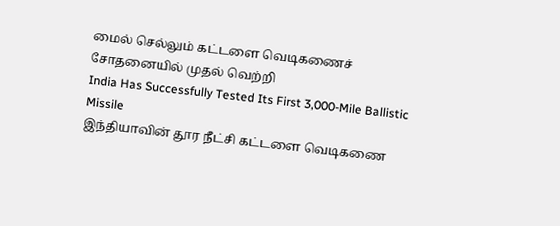மைல் செல்லும் கட்டளை வெடிகணைச் சோதனையில் முதல் வெற்றி
India Has Successfully Tested Its First 3,000-Mile Ballistic Missile
இந்தியாவின் தூர நீட்சி கட்டளை வெடிகணை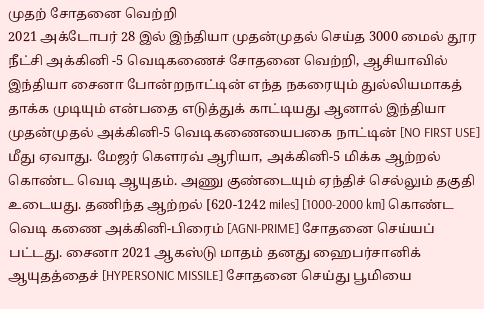முதற் சோதனை வெற்றி
2021 அக்டோபர் 28 இல் இந்தியா முதன்முதல் செய்த 3000 மைல் தூர நீட்சி அக்கினி -5 வெடிகணைச் சோதனை வெற்றி, ஆசியாவில் இந்தியா சைனா போன்றநாட்டின் எந்த நகரையும் துல்லியமாகத் தாக்க முடியும் என்பதை எடுத்துக் காட்டியது ஆனால் இந்தியா முதன்முதல் அக்கினி-5 வெடிகணையைபகை நாட்டின் [NO FIRST USE] மீது ஏவாது. மேஜர் கௌரவ் ஆரியா, அக்கினி-5 மிக்க ஆற்றல் கொண்ட வெடி ஆயுதம். அணு குண்டையும் ஏந்திச் செல்லும் தகுதி உடையது. தணிந்த ஆற்றல் [620-1242 miles] [1000-2000 km] கொண்ட வெடி கணை அக்கினி-பிரைம் [AGNI-PRIME] சோதனை செய்யப் பட்டது. சைனா 2021 ஆகஸ்டு மாதம் தனது ஹைபர்சானிக் ஆயுதத்தைச் [HYPERSONIC MISSILE] சோதனை செய்து பூமியை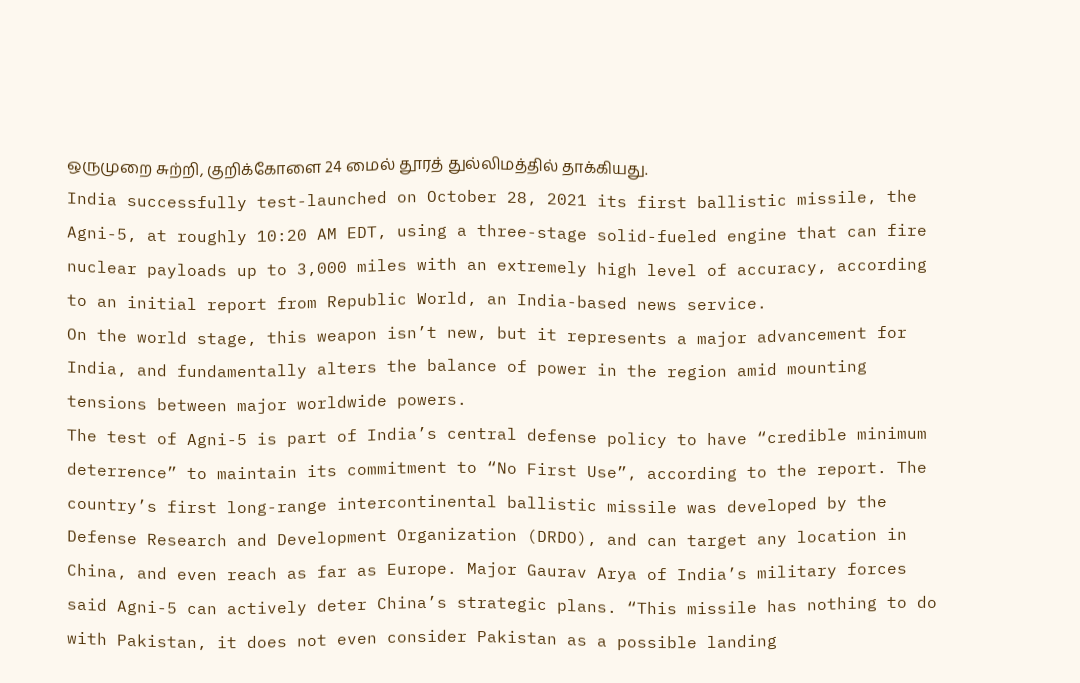ஒருமுறை சுற்றி, குறிக்கோளை 24 மைல் தூரத் துல்லிமத்தில் தாக்கியது.
India successfully test-launched on October 28, 2021 its first ballistic missile, the Agni-5, at roughly 10:20 AM EDT, using a three-stage solid-fueled engine that can fire nuclear payloads up to 3,000 miles with an extremely high level of accuracy, according to an initial report from Republic World, an India-based news service.
On the world stage, this weapon isn’t new, but it represents a major advancement for India, and fundamentally alters the balance of power in the region amid mounting tensions between major worldwide powers.
The test of Agni-5 is part of India’s central defense policy to have “credible minimum deterrence” to maintain its commitment to “No First Use”, according to the report. The country’s first long-range intercontinental ballistic missile was developed by the Defense Research and Development Organization (DRDO), and can target any location in China, and even reach as far as Europe. Major Gaurav Arya of India’s military forces said Agni-5 can actively deter China’s strategic plans. “This missile has nothing to do with Pakistan, it does not even consider Pakistan as a possible landing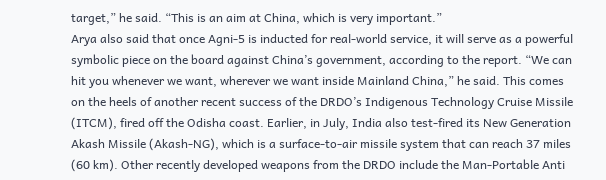target,” he said. “This is an aim at China, which is very important.”
Arya also said that once Agni-5 is inducted for real-world service, it will serve as a powerful symbolic piece on the board against China’s government, according to the report. “We can hit you whenever we want, wherever we want inside Mainland China,” he said. This comes on the heels of another recent success of the DRDO’s Indigenous Technology Cruise Missile (ITCM), fired off the Odisha coast. Earlier, in July, India also test-fired its New Generation Akash Missile (Akash-NG), which is a surface-to-air missile system that can reach 37 miles (60 km). Other recently developed weapons from the DRDO include the Man-Portable Anti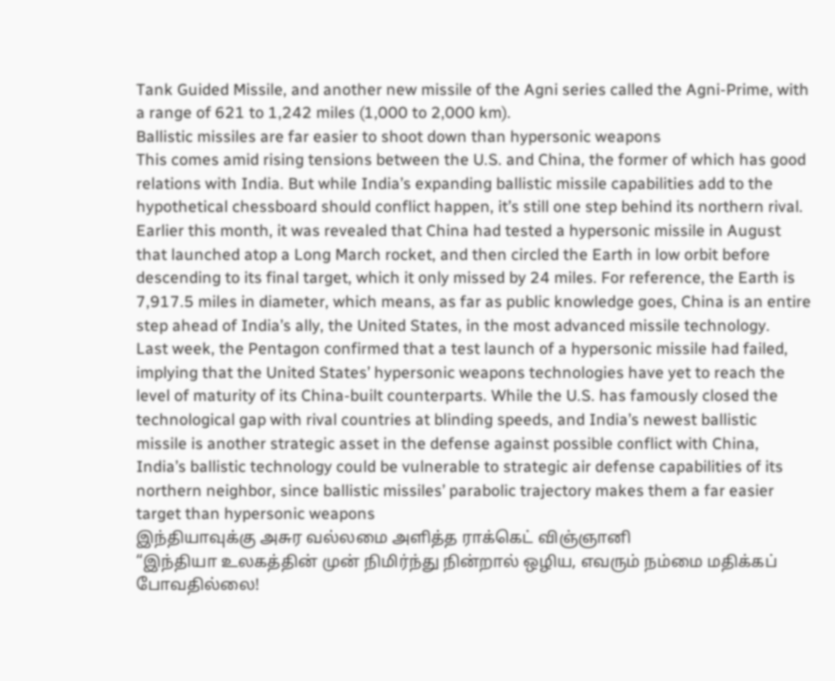Tank Guided Missile, and another new missile of the Agni series called the Agni-Prime, with a range of 621 to 1,242 miles (1,000 to 2,000 km).
Ballistic missiles are far easier to shoot down than hypersonic weapons
This comes amid rising tensions between the U.S. and China, the former of which has good relations with India. But while India’s expanding ballistic missile capabilities add to the hypothetical chessboard should conflict happen, it’s still one step behind its northern rival. Earlier this month, it was revealed that China had tested a hypersonic missile in August that launched atop a Long March rocket, and then circled the Earth in low orbit before descending to its final target, which it only missed by 24 miles. For reference, the Earth is 7,917.5 miles in diameter, which means, as far as public knowledge goes, China is an entire step ahead of India’s ally, the United States, in the most advanced missile technology.
Last week, the Pentagon confirmed that a test launch of a hypersonic missile had failed, implying that the United States’ hypersonic weapons technologies have yet to reach the level of maturity of its China-built counterparts. While the U.S. has famously closed the technological gap with rival countries at blinding speeds, and India’s newest ballistic missile is another strategic asset in the defense against possible conflict with China, India’s ballistic technology could be vulnerable to strategic air defense capabilities of its northern neighbor, since ballistic missiles’ parabolic trajectory makes them a far easier target than hypersonic weapons
இந்தியாவுக்கு அசுர வல்லமை அளித்த ராக்கெட் விஞ்ஞானி
“இந்தியா உலகத்தின் முன் நிமிர்ந்து நின்றால் ஒழிய, எவரும் நம்மை மதிக்கப் போவதில்லை!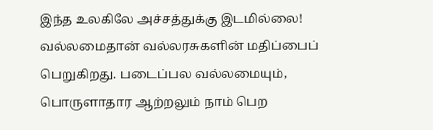இந்த உலகிலே அச்சத்துக்கு இடமில்லை! வல்லமைதான் வல்லரசுகளின் மதிப்பைப் பெறுகிறது. படைப்பல வல்லமையும், பொருளாதார ஆற்றலும் நாம் பெற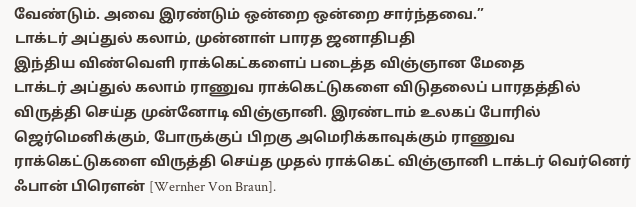வேண்டும். அவை இரண்டும் ஒன்றை ஒன்றை சார்ந்தவை.”
டாக்டர் அப்துல் கலாம், முன்னாள் பாரத ஜனாதிபதி
இந்திய விண்வெளி ராக்கெட்களைப் படைத்த விஞ்ஞான மேதை
டாக்டர் அப்துல் கலாம் ராணுவ ராக்கெட்டுகளை விடுதலைப் பாரதத்தில் விருத்தி செய்த முன்னோடி விஞ்ஞானி. இரண்டாம் உலகப் போரில் ஜெர்மெனிக்கும், போருக்குப் பிறகு அமெரிக்காவுக்கும் ராணுவ ராக்கெட்டுகளை விருத்தி செய்த முதல் ராக்கெட் விஞ்ஞானி டாக்டர் வெர்னெர் ஃபான் பிரௌன் [Wernher Von Braun].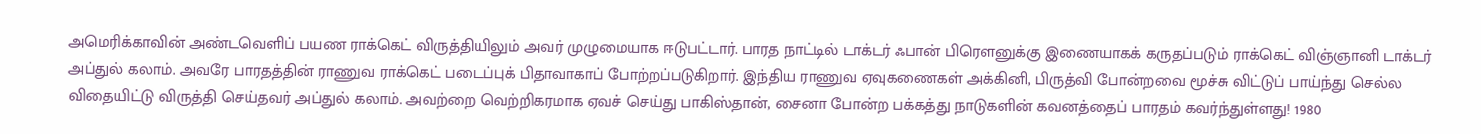அமெரிக்காவின் அண்டவெளிப் பயண ராக்கெட் விருத்தியிலும் அவர் முழுமையாக ஈடுபட்டார். பாரத நாட்டில் டாக்டர் ஃபான் பிரௌனுக்கு இணையாகக் கருதப்படும் ராக்கெட் விஞ்ஞானி டாக்டர் அப்துல் கலாம். அவரே பாரதத்தின் ராணுவ ராக்கெட் படைப்புக் பிதாவாகாப் போற்றப்படுகிறார். இந்திய ராணுவ ஏவுகணைகள் அக்கினி, பிருத்வி போன்றவை மூச்சு விட்டுப் பாய்ந்து செல்ல விதையிட்டு விருத்தி செய்தவர் அப்துல் கலாம். அவற்றை வெற்றிகரமாக ஏவச் செய்து பாகிஸ்தான், சைனா போன்ற பக்கத்து நாடுகளின் கவனத்தைப் பாரதம் கவர்ந்துள்ளது! 1980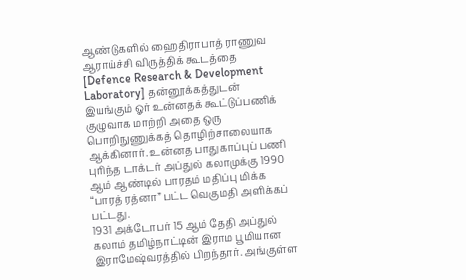ஆண்டுகளில் ஹைதிராபாத் ராணுவ ஆராய்ச்சி விருத்திக் கூடத்தை [Defence Research & Development Laboratory] தன்னூக்கத்துடன் இயங்கும் ஓர் உன்னதக் கூட்டுப்பணிக் குழுவாக மாற்றி அதை ஒரு பொறிநுணுக்கத் தொழிற்சாலையாக ஆக்கினார். உன்னத பாதுகாப்புப் பணி புரிந்த டாக்டர் அப்துல் கலாமுக்கு 1990 ஆம் ஆண்டில் பாரதம் மதிப்பு மிக்க “பாரத் ரத்னா” பட்ட வெகுமதி அளிக்கப் பட்டது.
1931 அக்டோபர் 15 ஆம் தேதி அப்துல் கலாம் தமிழ்நாட்டின் இராம பூமியான இராமேஷ்வரத்தில் பிறந்தார். அங்குள்ள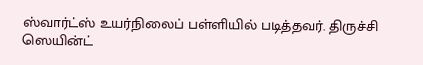ஸ்வார்ட்ஸ் உயர்நிலைப் பள்ளியில் படித்தவர். திருச்சி ஸெயின்ட்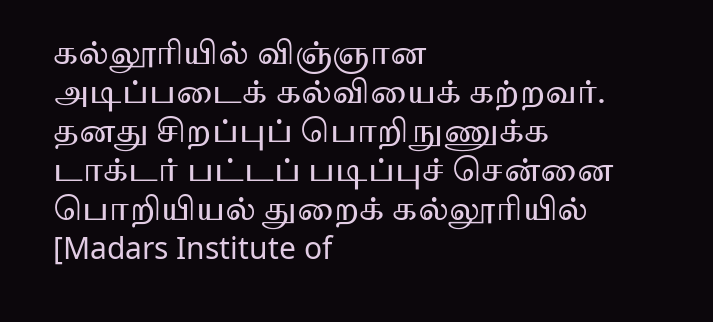கல்லூரியில் விஞ்ஞான அடிப்படைக் கல்வியைக் கற்றவர். தனது சிறப்புப் பொறிநுணுக்க டாக்டர் பட்டப் படிப்புச் சென்னை பொறியியல் துறைக் கல்லூரியில் [Madars Institute of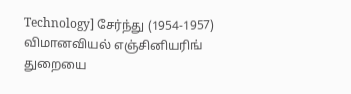Technology] சேர்ந்து (1954-1957) விமானவியல் எஞ்சினியரிங் துறையை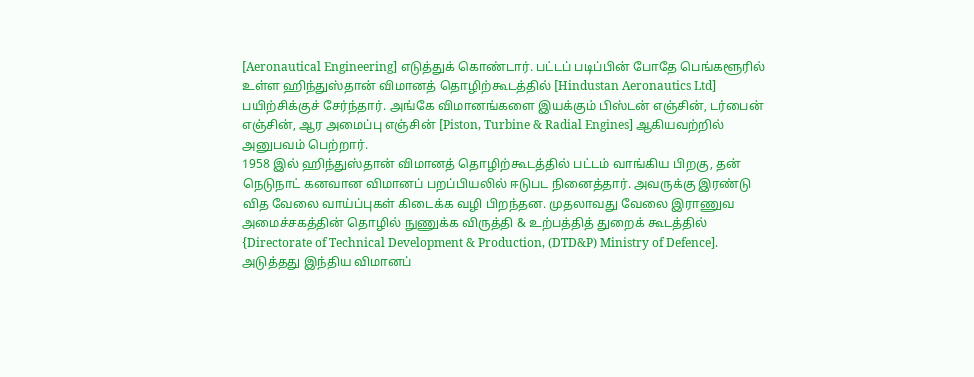[Aeronautical Engineering] எடுத்துக் கொண்டார். பட்டப் படிப்பின் போதே பெங்களூரில் உள்ள ஹிந்துஸ்தான் விமானத் தொழிற்கூடத்தில் [Hindustan Aeronautics Ltd] பயிற்சிக்குச் சேர்ந்தார். அங்கே விமானங்களை இயக்கும் பிஸ்டன் எஞ்சின், டர்பைன் எஞ்சின், ஆர அமைப்பு எஞ்சின் [Piston, Turbine & Radial Engines] ஆகியவற்றில் அனுபவம் பெற்றார்.
1958 இல் ஹிந்துஸ்தான் விமானத் தொழிற்கூடத்தில் பட்டம் வாங்கிய பிறகு, தன் நெடுநாட் கனவான விமானப் பறப்பியலில் ஈடுபட நினைத்தார். அவருக்கு இரண்டு வித வேலை வாய்ப்புகள் கிடைக்க வழி பிறந்தன. முதலாவது வேலை இராணுவ அமைச்சகத்தின் தொழில் நுணுக்க விருத்தி & உற்பத்தித் துறைக் கூடத்தில் {Directorate of Technical Development & Production, (DTD&P) Ministry of Defence]. அடுத்தது இந்திய விமானப்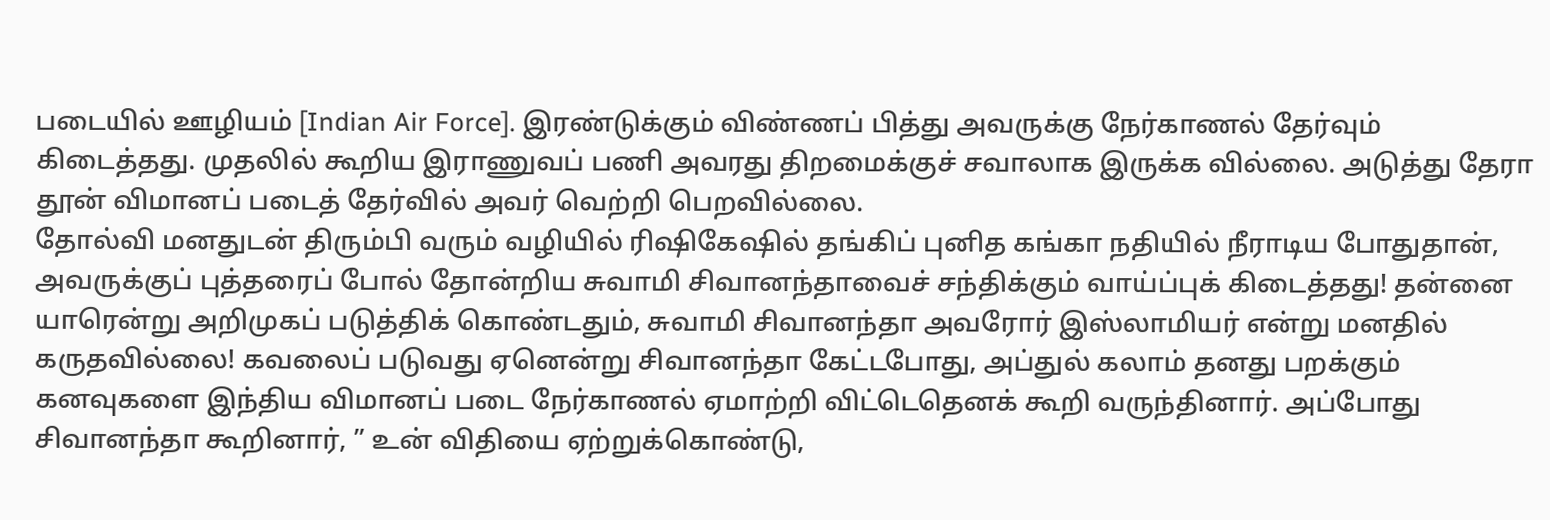படையில் ஊழியம் [Indian Air Force]. இரண்டுக்கும் விண்ணப் பித்து அவருக்கு நேர்காணல் தேர்வும் கிடைத்தது. முதலில் கூறிய இராணுவப் பணி அவரது திறமைக்குச் சவாலாக இருக்க வில்லை. அடுத்து தேரா தூன் விமானப் படைத் தேர்வில் அவர் வெற்றி பெறவில்லை.
தோல்வி மனதுடன் திரும்பி வரும் வழியில் ரிஷிகேஷில் தங்கிப் புனித கங்கா நதியில் நீராடிய போதுதான், அவருக்குப் புத்தரைப் போல் தோன்றிய சுவாமி சிவானந்தாவைச் சந்திக்கும் வாய்ப்புக் கிடைத்தது! தன்னை யாரென்று அறிமுகப் படுத்திக் கொண்டதும், சுவாமி சிவானந்தா அவரோர் இஸ்லாமியர் என்று மனதில் கருதவில்லை! கவலைப் படுவது ஏனென்று சிவானந்தா கேட்டபோது, அப்துல் கலாம் தனது பறக்கும் கனவுகளை இந்திய விமானப் படை நேர்காணல் ஏமாற்றி விட்டெதெனக் கூறி வருந்தினார். அப்போது சிவானந்தா கூறினார், ” உன் விதியை ஏற்றுக்கொண்டு,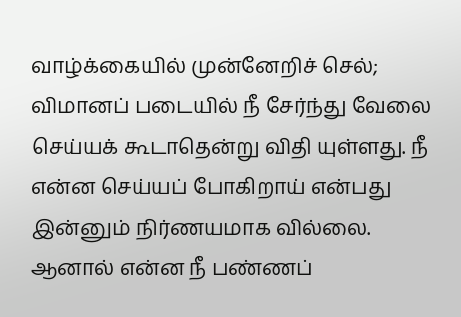வாழ்க்கையில் முன்னேறிச் செல்; விமானப் படையில் நீ சேர்ந்து வேலை செய்யக் கூடாதென்று விதி யுள்ளது. நீ என்ன செய்யப் போகிறாய் என்பது இன்னும் நிர்ணயமாக வில்லை. ஆனால் என்ன நீ பண்ணப்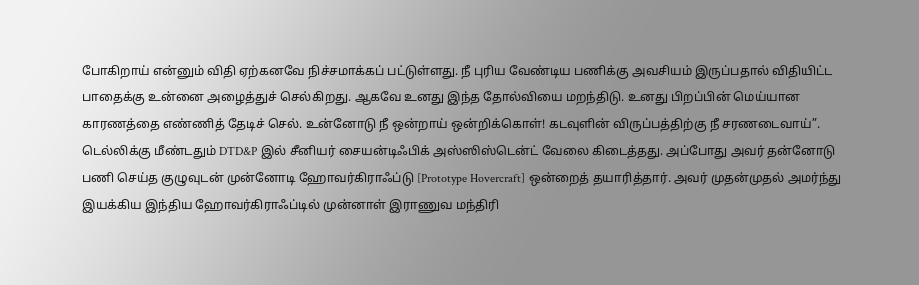போகிறாய் என்னும் விதி ஏற்கனவே நிச்சமாக்கப் பட்டுள்ளது. நீ புரிய வேண்டிய பணிக்கு அவசியம் இருப்பதால் விதியிட்ட பாதைக்கு உன்னை அழைத்துச் செல்கிறது. ஆகவே உனது இந்த தோல்வியை மறந்திடு. உனது பிறப்பின் மெய்யான காரணத்தை எண்ணித் தேடிச் செல். உன்னோடு நீ ஒன்றாய் ஒன்றிக்கொள்! கடவுளின் விருப்பத்திற்கு நீ சரணடைவாய்”.
டெல்லிக்கு மீண்டதும் DTD&P இல் சீனியர் சையன்டிஃபிக் அஸ்ஸிஸ்டென்ட் வேலை கிடைத்தது. அப்போது அவர் தன்னோடு பணி செய்த குழுவுடன் முன்னோடி ஹோவர்கிராஃப்டு [Prototype Hovercraft] ஒன்றைத் தயாரித்தார். அவர் முதன்முதல் அமர்ந்து இயக்கிய இந்திய ஹோவர்கிராஃப்டில் முன்னாள் இராணுவ மந்திரி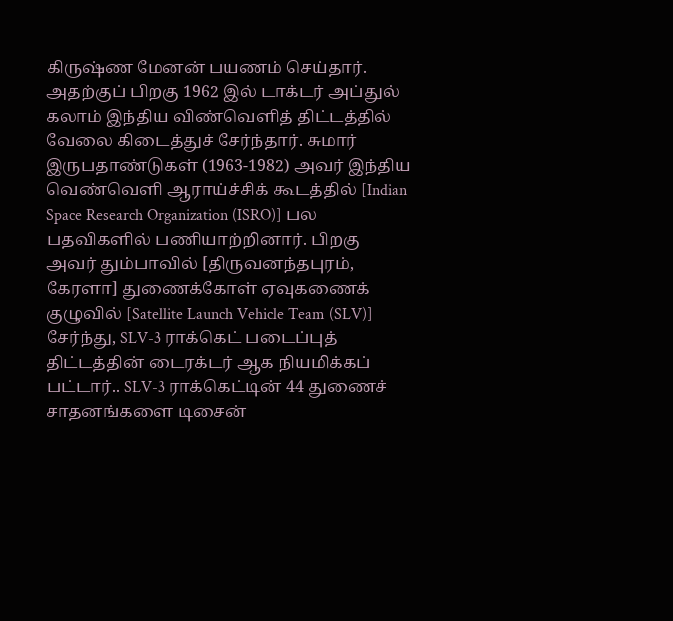கிருஷ்ண மேனன் பயணம் செய்தார். அதற்குப் பிறகு 1962 இல் டாக்டர் அப்துல் கலாம் இந்திய விண்வெளித் திட்டத்தில் வேலை கிடைத்துச் சேர்ந்தார். சுமார் இருபதாண்டுகள் (1963-1982) அவர் இந்திய வெண்வெளி ஆராய்ச்சிக் கூடத்தில் [Indian Space Research Organization (ISRO)] பல பதவிகளில் பணியாற்றினார். பிறகு அவர் தும்பாவில் [திருவனந்தபுரம், கேரளா] துணைக்கோள் ஏவுகணைக் குழுவில் [Satellite Launch Vehicle Team (SLV)] சேர்ந்து, SLV-3 ராக்கெட் படைப்புத் திட்டத்தின் டைரக்டர் ஆக நியமிக்கப் பட்டார்.. SLV-3 ராக்கெட்டின் 44 துணைச் சாதனங்களை டிசைன்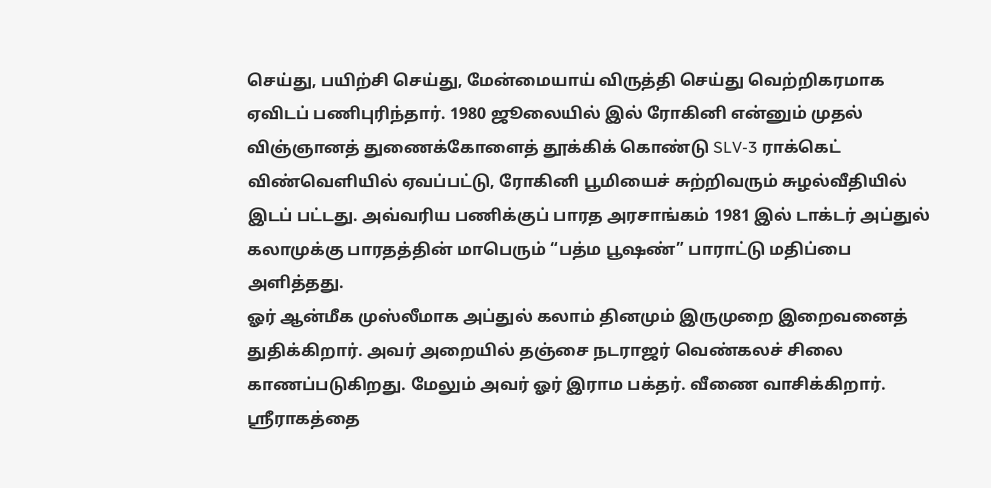செய்து, பயிற்சி செய்து, மேன்மையாய் விருத்தி செய்து வெற்றிகரமாக ஏவிடப் பணிபுரிந்தார். 1980 ஜூலையில் இல் ரோகினி என்னும் முதல் விஞ்ஞானத் துணைக்கோளைத் தூக்கிக் கொண்டு SLV-3 ராக்கெட் விண்வெளியில் ஏவப்பட்டு, ரோகினி பூமியைச் சுற்றிவரும் சுழல்வீதியில் இடப் பட்டது. அவ்வரிய பணிக்குப் பாரத அரசாங்கம் 1981 இல் டாக்டர் அப்துல் கலாமுக்கு பாரதத்தின் மாபெரும் “பத்ம பூஷண்” பாராட்டு மதிப்பை அளித்தது.
ஓர் ஆன்மீக முஸ்லீமாக அப்துல் கலாம் தினமும் இருமுறை இறைவனைத் துதிக்கிறார். அவர் அறையில் தஞ்சை நடராஜர் வெண்கலச் சிலை காணப்படுகிறது. மேலும் அவர் ஓர் இராம பக்தர். வீணை வாசிக்கிறார். ஸ்ரீராகத்தை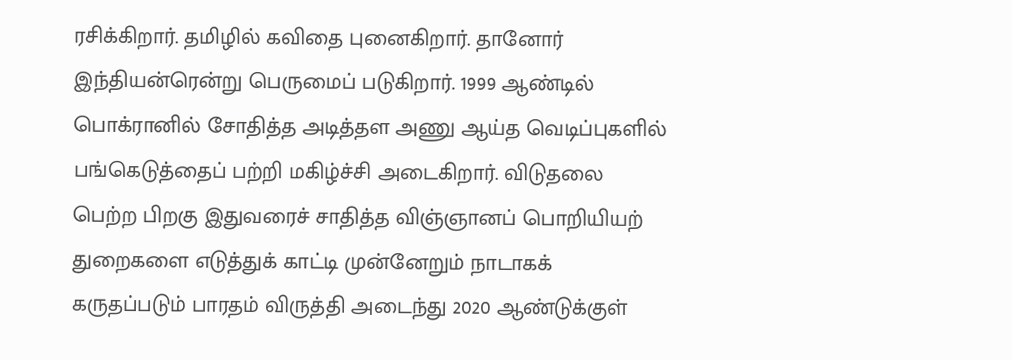ரசிக்கிறார். தமிழில் கவிதை புனைகிறார். தானோர் இந்தியன்ரென்று பெருமைப் படுகிறார். 1999 ஆண்டில் பொக்ரானில் சோதித்த அடித்தள அணு ஆய்த வெடிப்புகளில் பங்கெடுத்தைப் பற்றி மகிழ்ச்சி அடைகிறார். விடுதலை பெற்ற பிறகு இதுவரைச் சாதித்த விஞ்ஞானப் பொறியியற் துறைகளை எடுத்துக் காட்டி முன்னேறும் நாடாகக் கருதப்படும் பாரதம் விருத்தி அடைந்து 2020 ஆண்டுக்குள்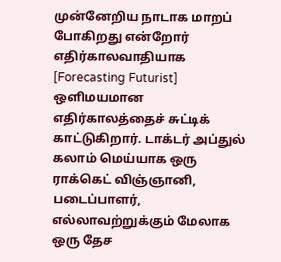முன்னேறிய நாடாக மாறப் போகிறது என்றோர் எதிர்காலவாதியாக [Forecasting Futurist] ஒளிமயமான எதிர்காலத்தைச் சுட்டிக் காட்டுகிறார். டாக்டர் அப்துல் கலாம் மெய்யாக ஒரு ராக்கெட் விஞ்ஞானி, படைப்பாளர், எல்லாவற்றுக்கும் மேலாக ஒரு தேச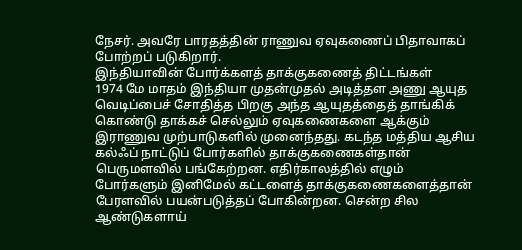நேசர். அவரே பாரதத்தின் ராணுவ ஏவுகணைப் பிதாவாகப் போற்றப் படுகிறார்.
இந்தியாவின் போர்க்களத் தாக்குகணைத் திட்டங்கள்
1974 மே மாதம் இந்தியா முதன்முதல் அடித்தள அணு ஆயுத வெடிப்பைச் சோதித்த பிறகு அந்த ஆயுதத்தைத் தாங்கிக் கொண்டு தாக்கச் செல்லும் ஏவுகணைகளை ஆக்கும் இராணுவ முற்பாடுகளில் முனைந்தது. கடந்த மத்திய ஆசிய கல்ஃப் நாட்டுப் போர்களில் தாக்குகணைகள்தான் பெருமளவில் பங்கேற்றன. எதிர்காலத்தில் எழும் போர்களும் இனிமேல் கட்டளைத் தாக்குகணைகளைத்தான் பேரளவில் பயன்படுத்தப் போகின்றன. சென்ற சில ஆண்டுகளாய்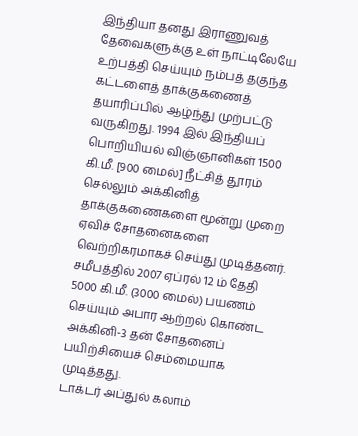இந்தியா தனது இராணுவத் தேவைகளுக்கு உள் நாட்டிலேயே உற்பத்தி செய்யும் நம்பத் தகுந்த கட்டளைத் தாக்குகணைத் தயாரிப்பில் ஆழ்ந்து முற்பட்டு வருகிறது. 1994 இல் இந்தியப் பொறியியல் விஞ்ஞானிகள் 1500 கி.மீ. [900 மைல்] நீட்சித் தூரம் செல்லும் அக்கினித் தாக்குகணைகளை மூன்று முறை ஏவிச் சோதனைகளை வெற்றிகரமாகச் செய்து முடித்தனர். சமீபத்தில் 2007 ஏப்ரல் 12 ம் தேதி 5000 கி.மீ. (3000 மைல்) பயணம் செய்யும் அபார ஆற்றல் கொண்ட அக்கினி-3 தன் சோதனைப் பயிற்சியைச் செம்மையாக முடித்தது.
டாக்டர் அப்துல் கலாம்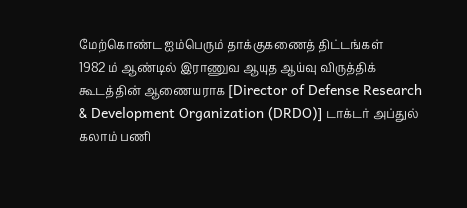மேற்கொண்ட ஐம்பெரும் தாக்குகணைத் திட்டங்கள்
1982 ம் ஆண்டில் இராணுவ ஆயுத ஆய்வு விருத்திக் கூடத்தின் ஆணையராக [Director of Defense Research & Development Organization (DRDO)] டாக்டர் அப்துல் கலாம் பணி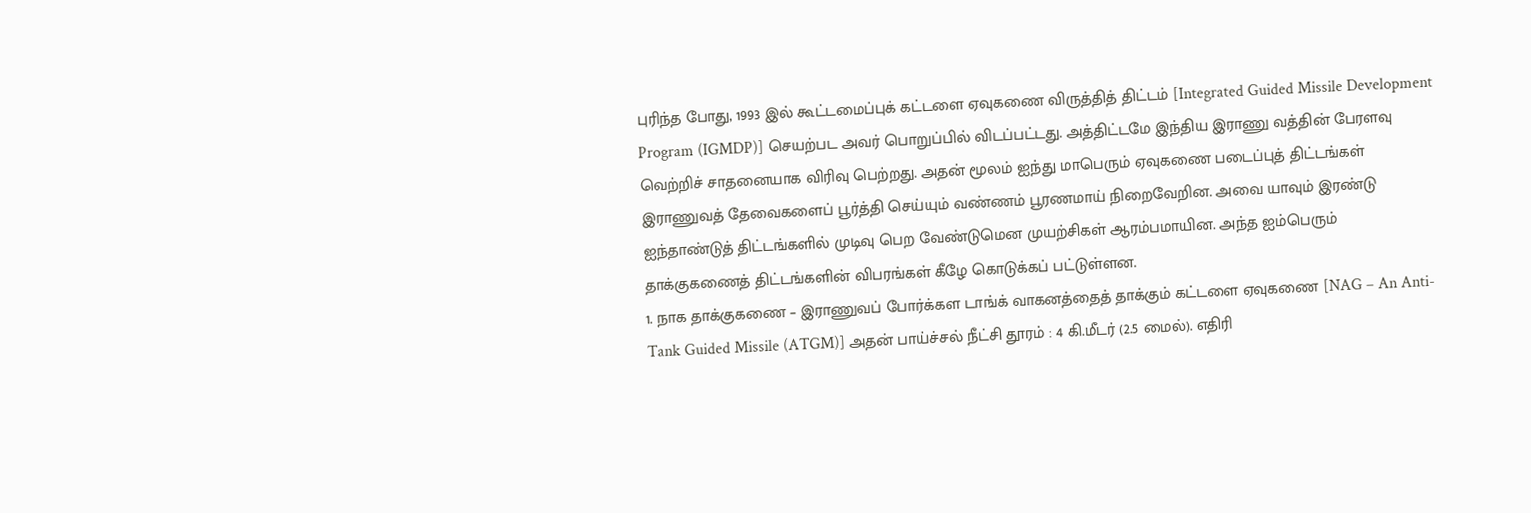புரிந்த போது, 1993 இல் கூட்டமைப்புக் கட்டளை ஏவுகணை விருத்தித் திட்டம் [Integrated Guided Missile Development Program (IGMDP)] செயற்பட அவர் பொறுப்பில் விடப்பட்டது. அத்திட்டமே இந்திய இராணு வத்தின் பேரளவு வெற்றிச் சாதனையாக விரிவு பெற்றது. அதன் மூலம் ஐந்து மாபெரும் ஏவுகணை படைப்புத் திட்டங்கள் இராணுவத் தேவைகளைப் பூர்த்தி செய்யும் வண்ணம் பூரணமாய் நிறைவேறின. அவை யாவும் இரண்டு ஐந்தாண்டுத் திட்டங்களில் முடிவு பெற வேண்டுமென முயற்சிகள் ஆரம்பமாயின. அந்த ஐம்பெரும் தாக்குகணைத் திட்டங்களின் விபரங்கள் கீழே கொடுக்கப் பட்டுள்ளன.
1. நாக தாக்குகணை – இராணுவப் போர்க்கள டாங்க் வாகனத்தைத் தாக்கும் கட்டளை ஏவுகணை [NAG – An Anti-Tank Guided Missile (ATGM)] அதன் பாய்ச்சல் நீட்சி தூரம் : 4 கி.மீடர் (2.5 மைல்). எதிரி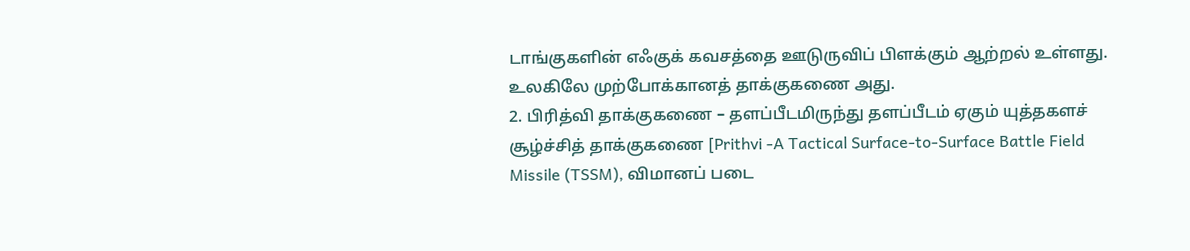டாங்குகளின் எஃகுக் கவசத்தை ஊடுருவிப் பிளக்கும் ஆற்றல் உள்ளது. உலகிலே முற்போக்கானத் தாக்குகணை அது.
2. பிரித்வி தாக்குகணை – தளப்பீடமிருந்து தளப்பீடம் ஏகும் யுத்தகளச் சூழ்ச்சித் தாக்குகணை [Prithvi -A Tactical Surface-to-Surface Battle Field Missile (TSSM), விமானப் படை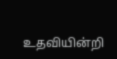உதவியின்றி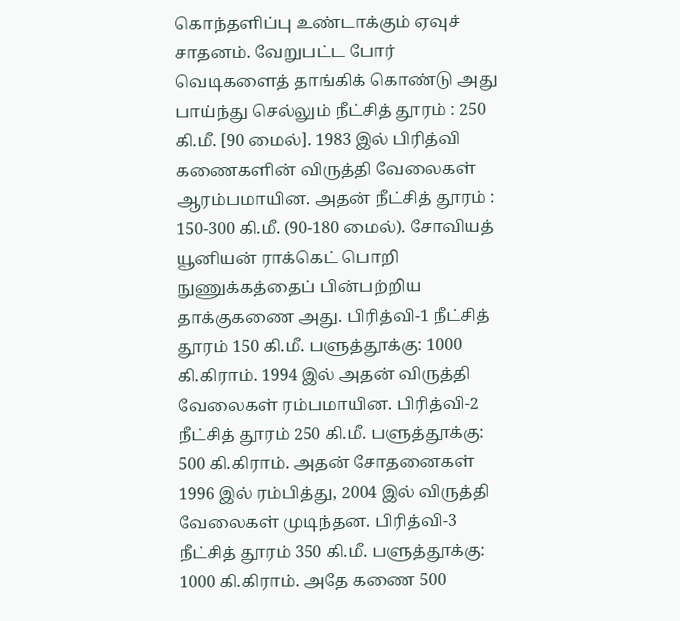கொந்தளிப்பு உண்டாக்கும் ஏவுச் சாதனம். வேறுபட்ட போர் வெடிகளைத் தாங்கிக் கொண்டு அது பாய்ந்து செல்லும் நீட்சித் தூரம் : 250 கி.மீ. [90 மைல்]. 1983 இல் பிரித்வி கணைகளின் விருத்தி வேலைகள் ஆரம்பமாயின. அதன் நீட்சித் தூரம் : 150-300 கி.மீ. (90-180 மைல்). சோவியத் யூனியன் ராக்கெட் பொறி நுணுக்கத்தைப் பின்பற்றிய தாக்குகணை அது. பிரித்வி-1 நீட்சித் தூரம் 150 கி.மீ. பளுத்தூக்கு: 1000 கி.கிராம். 1994 இல் அதன் விருத்தி வேலைகள் ரம்பமாயின. பிரித்வி-2 நீட்சித் தூரம் 250 கி.மீ. பளுத்தூக்கு: 500 கி.கிராம். அதன் சோதனைகள் 1996 இல் ரம்பித்து, 2004 இல் விருத்தி வேலைகள் முடிந்தன. பிரித்வி-3 நீட்சித் தூரம் 350 கி.மீ. பளுத்தூக்கு: 1000 கி.கிராம். அதே கணை 500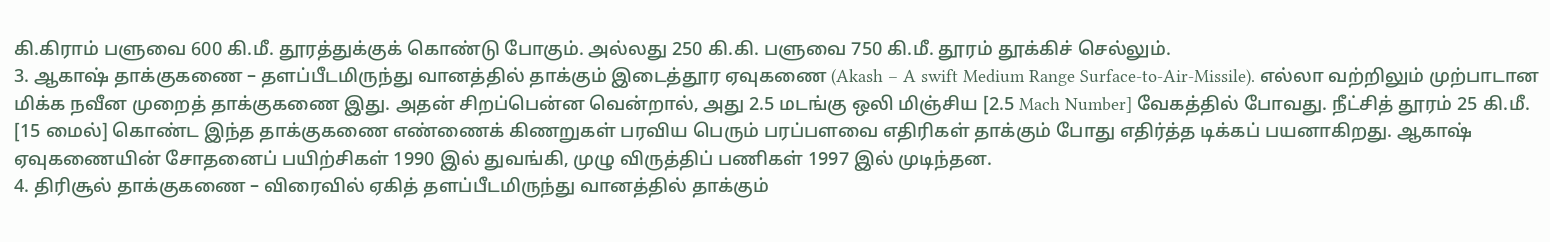கி.கிராம் பளுவை 600 கி.மீ. தூரத்துக்குக் கொண்டு போகும். அல்லது 250 கி.கி. பளுவை 750 கி.மீ. தூரம் தூக்கிச் செல்லும்.
3. ஆகாஷ் தாக்குகணை – தளப்பீடமிருந்து வானத்தில் தாக்கும் இடைத்தூர ஏவுகணை (Akash – A swift Medium Range Surface-to-Air-Missile). எல்லா வற்றிலும் முற்பாடான மிக்க நவீன முறைத் தாக்குகணை இது. அதன் சிறப்பென்ன வென்றால், அது 2.5 மடங்கு ஒலி மிஞ்சிய [2.5 Mach Number] வேகத்தில் போவது. நீட்சித் தூரம் 25 கி.மீ. [15 மைல்] கொண்ட இந்த தாக்குகணை எண்ணைக் கிணறுகள் பரவிய பெரும் பரப்பளவை எதிரிகள் தாக்கும் போது எதிர்த்த டிக்கப் பயனாகிறது. ஆகாஷ் ஏவுகணையின் சோதனைப் பயிற்சிகள் 1990 இல் துவங்கி, முழு விருத்திப் பணிகள் 1997 இல் முடிந்தன.
4. திரிசூல் தாக்குகணை – விரைவில் ஏகித் தளப்பீடமிருந்து வானத்தில் தாக்கும்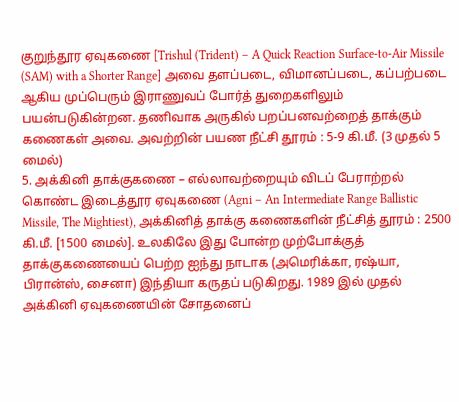குறுந்தூர ஏவுகணை [Trishul (Trident) – A Quick Reaction Surface-to-Air Missile (SAM) with a Shorter Range] அவை தளப்படை, விமானப்படை, கப்பற்படை ஆகிய முப்பெரும் இராணுவப் போர்த் துறைகளிலும் பயன்படுகின்றன. தணிவாக அருகில் பறப்பனவற்றைத் தாக்கும் கணைகள் அவை. அவற்றின் பயண நீட்சி தூரம் : 5-9 கி.மீ. (3 முதல் 5 மைல்)
5. அக்கினி தாக்குகணை – எல்லாவற்றையும் விடப் பேராற்றல் கொண்ட இடைத்தூர ஏவுகணை (Agni – An Intermediate Range Ballistic Missile, The Mightiest), அக்கினித் தாக்கு கணைகளின் நீட்சித் தூரம் : 2500 கி.மீ. [1500 மைல்]. உலகிலே இது போன்ற முற்போக்குத் தாக்குகணையைப் பெற்ற ஐந்து நாடாக (அமெரிக்கா, ரஷ்யா, பிரான்ஸ், சைனா) இந்தியா கருதப் படுகிறது. 1989 இல் முதல் அக்கினி ஏவுகணையின் சோதனைப்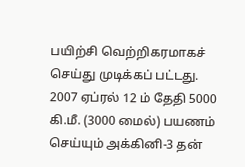பயிற்சி வெற்றிகரமாகச் செய்து முடிக்கப் பட்டது. 2007 ஏப்ரல் 12 ம் தேதி 5000 கி.மீ. (3000 மைல்) பயணம் செய்யும் அக்கினி-3 தன்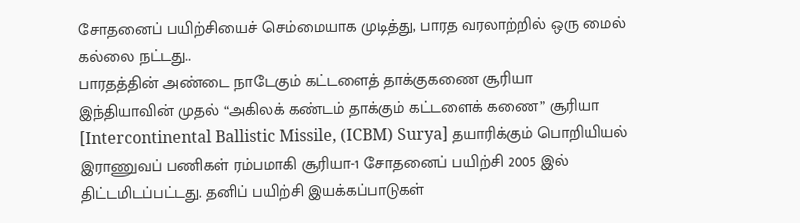சோதனைப் பயிற்சியைச் செம்மையாக முடித்து, பாரத வரலாற்றில் ஒரு மைல் கல்லை நட்டது..
பாரதத்தின் அண்டை நாடேகும் கட்டளைத் தாக்குகணை சூரியா
இந்தியாவின் முதல் “அகிலக் கண்டம் தாக்கும் கட்டளைக் கணை” சூரியா [Intercontinental Ballistic Missile, (ICBM) Surya] தயாரிக்கும் பொறியியல் இராணுவப் பணிகள் ரம்பமாகி சூரியா-1 சோதனைப் பயிற்சி 2005 இல் திட்டமிடப்பட்டது. தனிப் பயிற்சி இயக்கப்பாடுகள்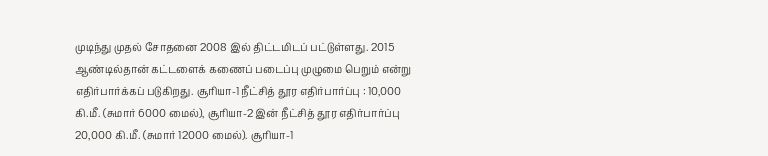முடிந்து முதல் சோதனை 2008 இல் திட்டமிடப் பட்டுள்ளது. 2015 ஆண்டில்தான் கட்டளைக் கணைப் படைப்பு முழுமை பெறும் என்று எதிர்பார்க்கப் படுகிறது. சூரியா-1 நீட்சித் தூர எதிர்பார்ப்பு : 10,000 கி.மீ. (சுமார் 6000 மைல்), சூரியா-2 இன் நீட்சித் தூர எதிர்பார்ப்பு 20,000 கி.மீ. (சுமார் 12000 மைல்). சூரியா-1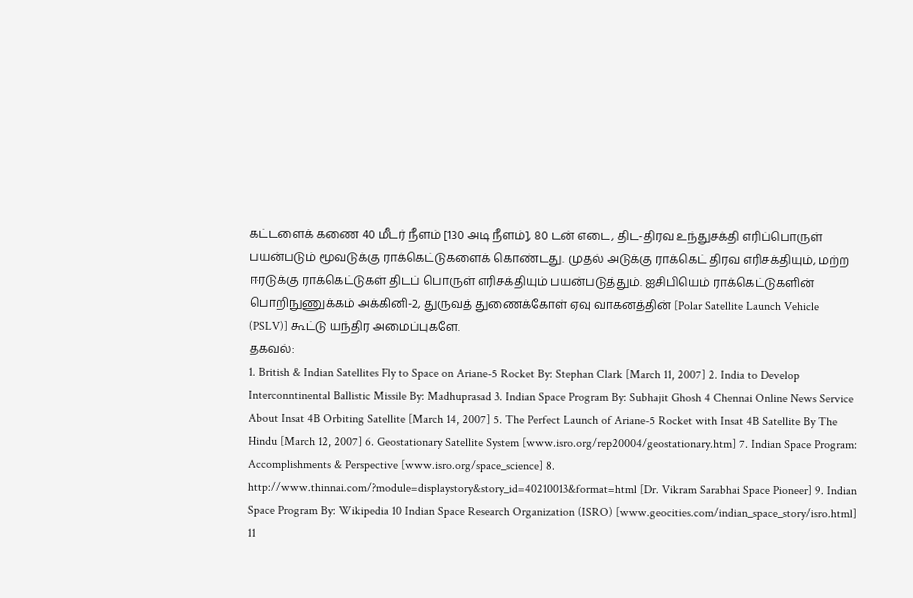கட்டளைக் கணை 40 மீடர் நீளம் [130 அடி நீளம்], 80 டன் எடை, திட-திரவ உந்துசக்தி எரிப்பொருள் பயன்படும் மூவடுக்கு ராக்கெட்டுகளைக் கொண்டது. முதல் அடுக்கு ராக்கெட் திரவ எரிசக்தியும், மற்ற ஈரடுக்கு ராக்கெட்டுகள் திடப் பொருள் எரிசக்தியும் பயன்படுத்தும். ஐசிபியெம் ராக்கெட்டுகளின் பொறிநுணுக்கம் அக்கினி-2, துருவத் துணைக்கோள் ஏவு வாகனத்தின் [Polar Satellite Launch Vehicle (PSLV)] கூட்டு யந்திர அமைப்புகளே.
தகவல்:
1. British & Indian Satellites Fly to Space on Ariane-5 Rocket By: Stephan Clark [March 11, 2007] 2. India to Develop Interconntinental Ballistic Missile By: Madhuprasad 3. Indian Space Program By: Subhajit Ghosh 4 Chennai Online News Service About Insat 4B Orbiting Satellite [March 14, 2007] 5. The Perfect Launch of Ariane-5 Rocket with Insat 4B Satellite By The Hindu [March 12, 2007] 6. Geostationary Satellite System [www.isro.org/rep20004/geostationary.htm] 7. Indian Space Program: Accomplishments & Perspective [www.isro.org/space_science] 8. http://www.thinnai.com/?module=displaystory&story_id=40210013&format=html [Dr. Vikram Sarabhai Space Pioneer] 9. Indian Space Program By: Wikipedia 10 Indian Space Research Organization (ISRO) [www.geocities.com/indian_space_story/isro.html] 11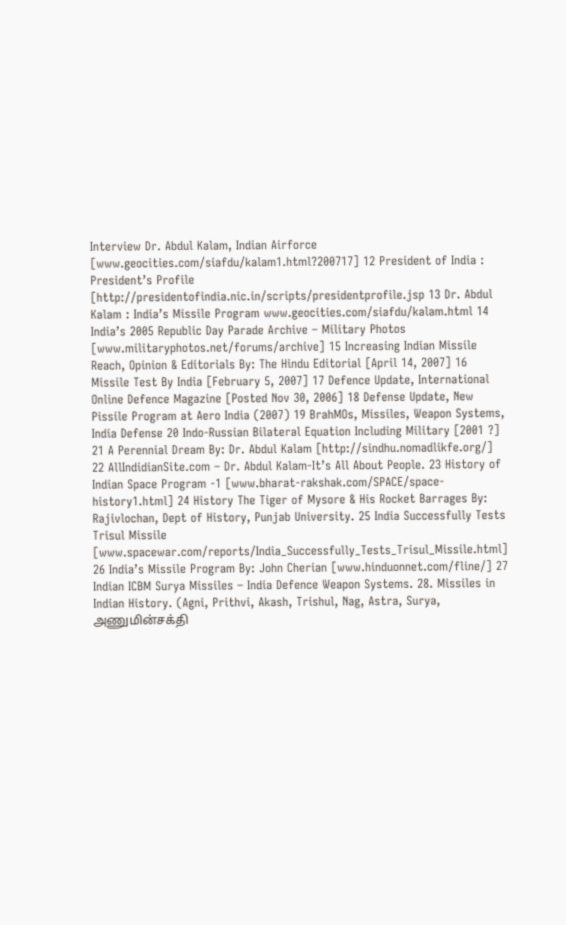Interview Dr. Abdul Kalam, Indian Airforce [www.geocities.com/siafdu/kalam1.html?200717] 12 President of India : President’s Profile [http://presidentofindia.nic.in/scripts/presidentprofile.jsp 13 Dr. Abdul Kalam : India’s Missile Program www.geocities.com/siafdu/kalam.html 14 India’s 2005 Republic Day Parade Archive – Military Photos [www.militaryphotos.net/forums/archive] 15 Increasing Indian Missile Reach, Opinion & Editorials By: The Hindu Editorial [April 14, 2007] 16 Missile Test By India [February 5, 2007] 17 Defence Update, International Online Defence Magazine [Posted Nov 30, 2006] 18 Defense Update, New Pissile Program at Aero India (2007) 19 BrahMOs, Missiles, Weapon Systems, India Defense 20 Indo-Russian Bilateral Equation Including Military [2001 ?]
21 A Perennial Dream By: Dr. Abdul Kalam [http://sindhu.nomadlikfe.org/] 22 AllIndidianSite.com – Dr. Abdul Kalam-It’s All About People. 23 History of Indian Space Program -1 [www.bharat-rakshak.com/SPACE/space-history1.html] 24 History The Tiger of Mysore & His Rocket Barrages By: Rajivlochan, Dept of History, Punjab University. 25 India Successfully Tests Trisul Missile [www.spacewar.com/reports/India_Successfully_Tests_Trisul_Missile.html] 26 India’s Missile Program By: John Cherian [www.hinduonnet.com/fline/] 27 Indian ICBM Surya Missiles – India Defence Weapon Systems. 28. Missiles in Indian History. (Agni, Prithvi, Akash, Trishul, Nag, Astra, Surya,
அணுமின்சக்தி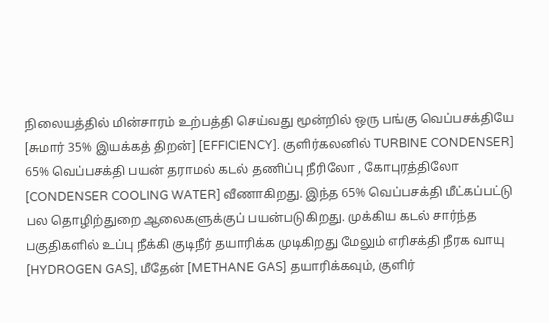நிலையத்தில் மின்சாரம் உற்பத்தி செய்வது மூன்றில் ஒரு பங்கு வெப்பசக்தியே [சுமார் 35% இயக்கத் திறன்] [EFFICIENCY]. குளிர்கலனில் TURBINE CONDENSER] 65% வெப்பசக்தி பயன் தராமல் கடல் தணிப்பு நீரிலோ , கோபுரத்திலோ [CONDENSER COOLING WATER] வீணாகிறது. இந்த 65% வெப்பசக்தி மீட்கப்பட்டு பல தொழிற்துறை ஆலைகளுக்குப் பயன்படுகிறது. முக்கிய கடல் சார்ந்த பகுதிகளில் உப்பு நீக்கி குடிநீர் தயாரிக்க முடிகிறது மேலும் எரிசக்தி நீரக வாயு [HYDROGEN GAS], மீதேன் [METHANE GAS] தயாரிக்கவும், குளிர்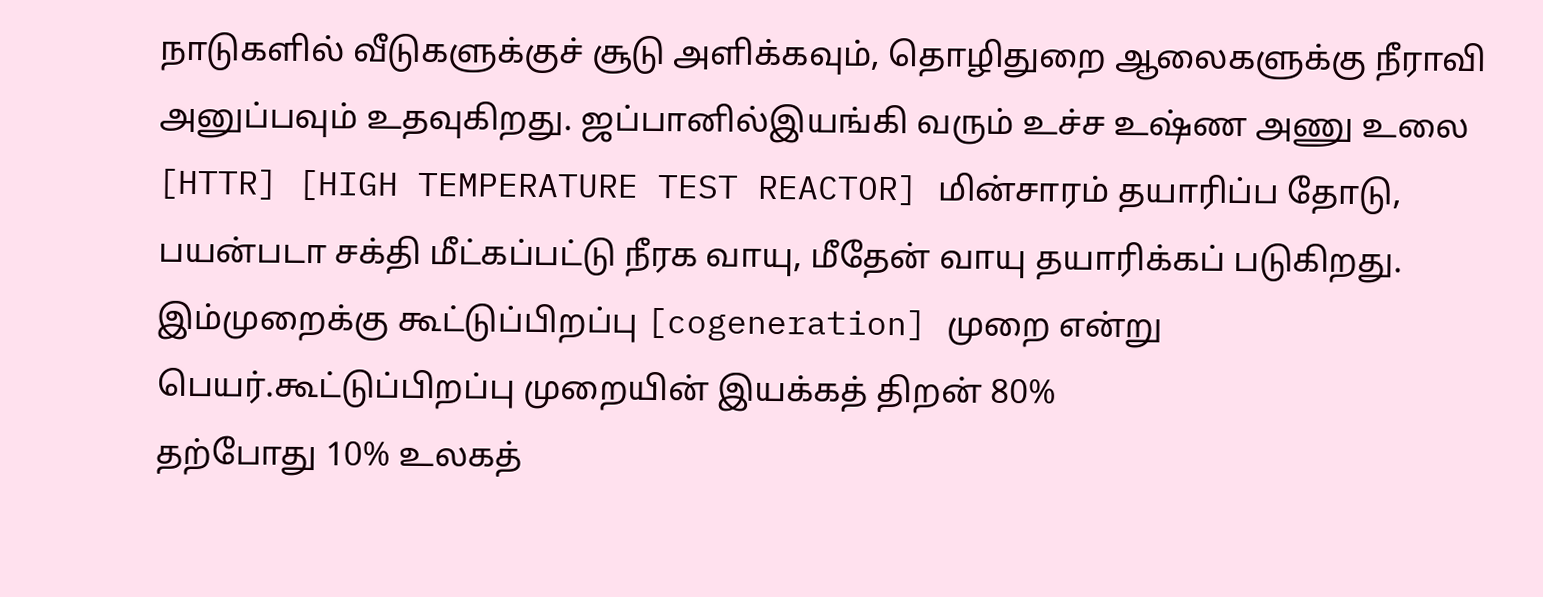நாடுகளில் வீடுகளுக்குச் சூடு அளிக்கவும், தொழிதுறை ஆலைகளுக்கு நீராவி அனுப்பவும் உதவுகிறது. ஜப்பானில்இயங்கி வரும் உச்ச உஷ்ண அணு உலை [HTTR] [HIGH TEMPERATURE TEST REACTOR] மின்சாரம் தயாரிப்ப தோடு, பயன்படா சக்தி மீட்கப்பட்டு நீரக வாயு, மீதேன் வாயு தயாரிக்கப் படுகிறது. இம்முறைக்கு கூட்டுப்பிறப்பு [cogeneration] முறை என்று பெயர்.கூட்டுப்பிறப்பு முறையின் இயக்கத் திறன் 80%
தற்போது 10% உலகத்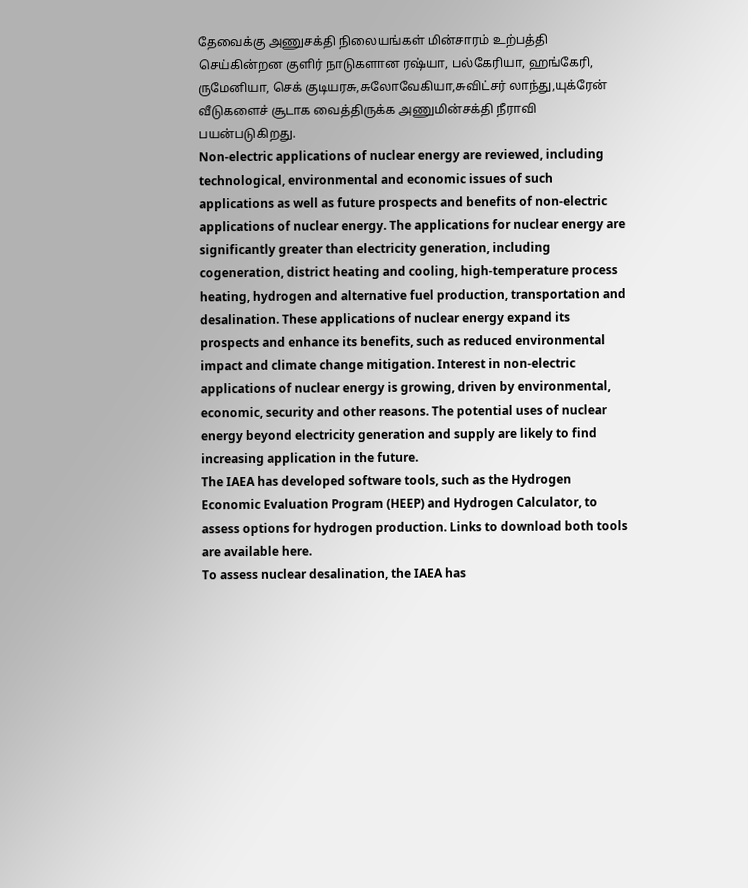தேவைக்கு அணுசக்தி நிலையங்கள் மின்சாரம் உற்பத்தி செய்கின்றன குளிர் நாடுகளான ரஷ்யா, பல்கேரியா, ஹங்கேரி, ருமேனியா, செக் குடியரசு,சுலோவேகியா,சுவிட்சர் லாந்து,யுக்ரேன் வீடுகளைச் சூடாக வைத்திருக்க அணுமின்சக்தி நீராவி பயன்படுகிறது.
Non-electric applications of nuclear energy are reviewed, including technological, environmental and economic issues of such applications as well as future prospects and benefits of non-electric applications of nuclear energy. The applications for nuclear energy are significantly greater than electricity generation, including cogeneration, district heating and cooling, high-temperature process heating, hydrogen and alternative fuel production, transportation and desalination. These applications of nuclear energy expand its prospects and enhance its benefits, such as reduced environmental impact and climate change mitigation. Interest in non-electric applications of nuclear energy is growing, driven by environmental, economic, security and other reasons. The potential uses of nuclear energy beyond electricity generation and supply are likely to find increasing application in the future.
The IAEA has developed software tools, such as the Hydrogen Economic Evaluation Program (HEEP) and Hydrogen Calculator, to assess options for hydrogen production. Links to download both tools are available here.
To assess nuclear desalination, the IAEA has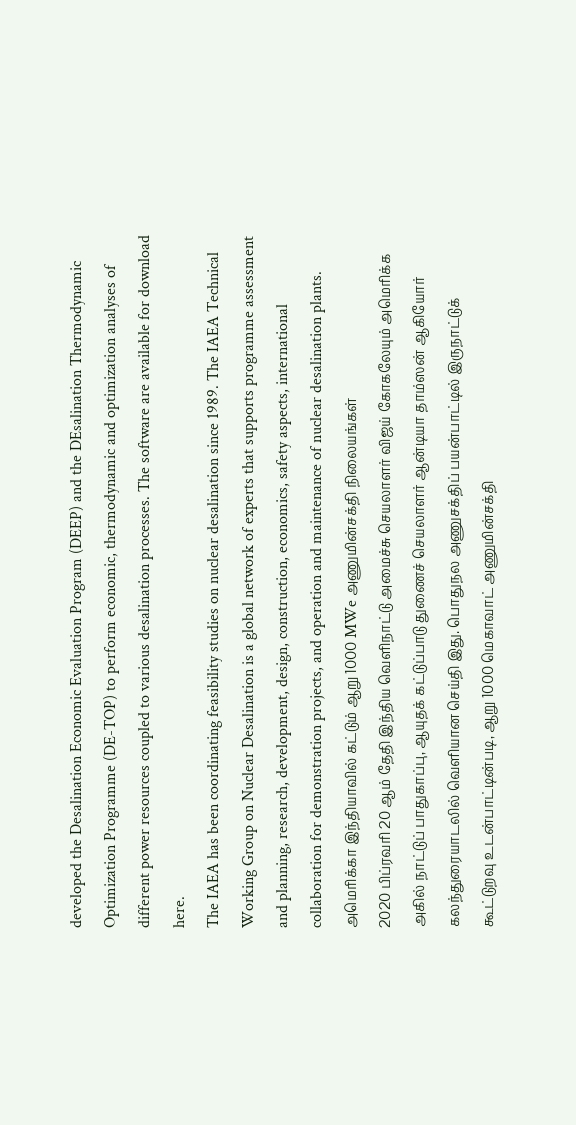developed the Desalination Economic Evaluation Program (DEEP) and the DEsalination Thermodynamic Optimization Programme (DE-TOP) to perform economic, thermodynamic and optimization analyses of different power resources coupled to various desalination processes. The software are available for download here.
The IAEA has been coordinating feasibility studies on nuclear desalination since 1989. The IAEA Technical Working Group on Nuclear Desalination is a global network of experts that supports programme assessment and planning, research, development, design, construction, economics, safety aspects, international collaboration for demonstration projects, and operation and maintenance of nuclear desalination plants.
அமெரிக்கா இந்தியாவில் கட்டும் ஆறு 1000 MWe அணுமின்சக்தி நிலையங்கள்
2020 பிப்ரவரி 20 ஆம் தேதி இந்திய வெளிநாட்டு அமைச்சு செயலாளர் விஜய் கோகலேயும் அமெரிக்க அகில் நாட்டுப் பாதுகாப்பு, ஆயுதக் கட்டுப்பாடு துணைச் செயலாளர் ஆன்டியா தாம்ஸன் ஆகியோர் கலந்துரையாடலில் வெளியான செய்தி இது. பொதுநல அணுசக்திப் பயன்பாட்டில் இருநாட்டுக் கூட்டுறவு உடன்பாட்டின்படி, ஆறு 1000 மெகாவாட் அணுமின்சக்தி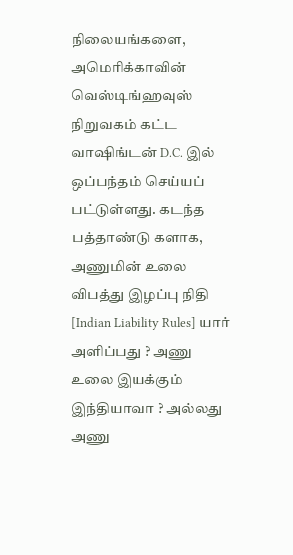நிலையங்களை, அமெரிக்காவின் வெஸ்டிங்ஹவுஸ் நிறுவகம் கட்ட வாஷிங்டன் D.C. இல் ஒப்பந்தம் செய்யப் பட்டுள்ளது. கடந்த பத்தாண்டு களாக, அணுமின் உலை விபத்து இழப்பு நிதி [Indian Liability Rules] யார் அளிப்பது ? அணு உலை இயக்கும் இந்தியாவா ? அல்லது அணு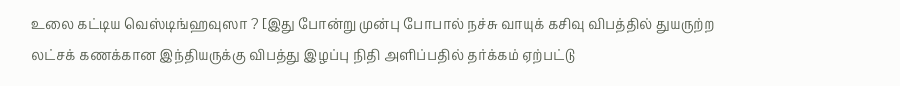உலை கட்டிய வெஸ்டிங்ஹவுஸா ? [இது போன்று முன்பு போபால் நச்சு வாயுக் கசிவு விபத்தில் துயருற்ற லட்சக் கணக்கான இந்தியருக்கு விபத்து இழப்பு நிதி அளிப்பதில் தர்க்கம் ஏற்பட்டு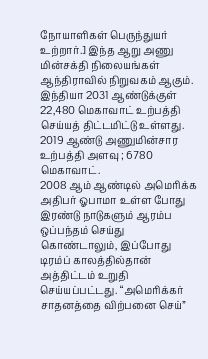நோயாளிகள் பெருந்துயர் உற்றார்.] இந்த ஆறு அணு மின்சக்தி நிலையங்கள் ஆந்திராவில் நிறுவகம் ஆகும். இந்தியா 2031 ஆண்டுக்குள் 22,480 மெகாவாட் உற்பத்தி செய்யத் திட்டமிட்டு உள்ளது. 2019 ஆண்டு அணுமின்சார உற்பத்தி அளவு ; 6780 மெகாவாட்.
2008 ஆம் ஆண்டில் அமெரிக்க அதிபர் ஓபாமா உள்ள போது இரண்டு நாடுகளும் ஆரம்ப ஒப்பந்தம் செய்து கொண்டாலும், இப்போது டிரம்ப் காலத்தில்தான் அத்திட்டம் உறுதி செய்யப்பட்டது. “அமெரிக்கர் சாதனத்தை விற்பனை செய்”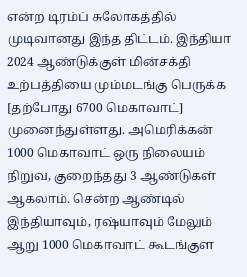என்ற டிரம்ப் சுலோகத்தில் முடிவானது இந்த திட்டம். இந்தியா 2024 ஆண்டுக்குள் மின்சக்தி உற்பத்தியை மும்மடங்கு பெருக்க [தற்போது 6700 மெகாவாட்] முனைந்துள்ளது. அமெரிக்கன் 1000 மெகாவாட் ஒரு நிலையம் நிறுவ, குறைந்தது 3 ஆண்டுகள் ஆகலாம். சென்ற ஆண்டில் இந்தியாவும், ரஷ்யாவும் மேலும் ஆறு 1000 மெகாவாட் கூடங்குள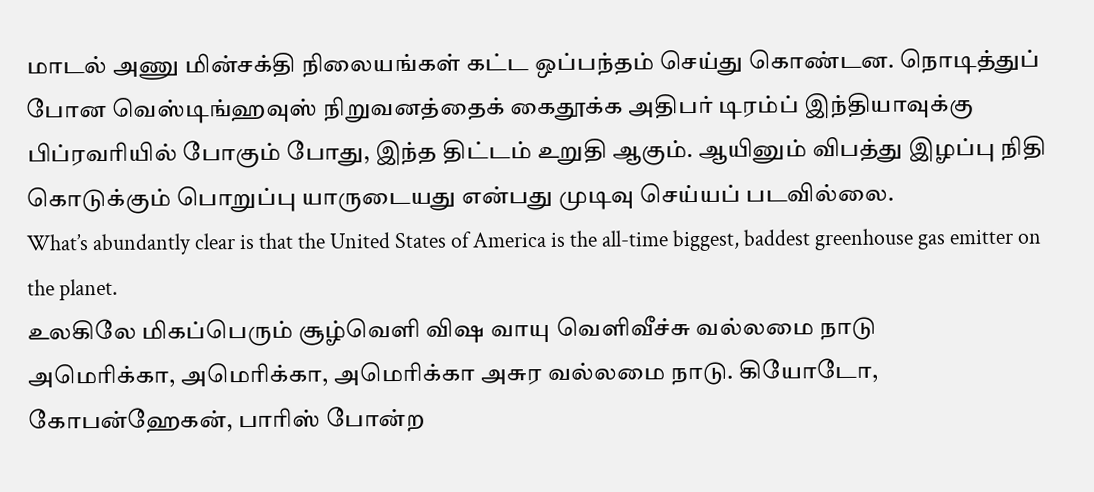மாடல் அணு மின்சக்தி நிலையங்கள் கட்ட ஒப்பந்தம் செய்து கொண்டன. நொடித்துப் போன வெஸ்டிங்ஹவுஸ் நிறுவனத்தைக் கைதூக்க அதிபர் டிரம்ப் இந்தியாவுக்கு பிப்ரவரியில் போகும் போது, இந்த திட்டம் உறுதி ஆகும். ஆயினும் விபத்து இழப்பு நிதி கொடுக்கும் பொறுப்பு யாருடையது என்பது முடிவு செய்யப் படவில்லை.
What’s abundantly clear is that the United States of America is the all-time biggest, baddest greenhouse gas emitter on the planet.
உலகிலே மிகப்பெரும் சூழ்வெளி விஷ வாயு வெளிவீச்சு வல்லமை நாடு
அமெரிக்கா, அமெரிக்கா, அமெரிக்கா அசுர வல்லமை நாடு. கியோடோ, கோபன்ஹேகன், பாரிஸ் போன்ற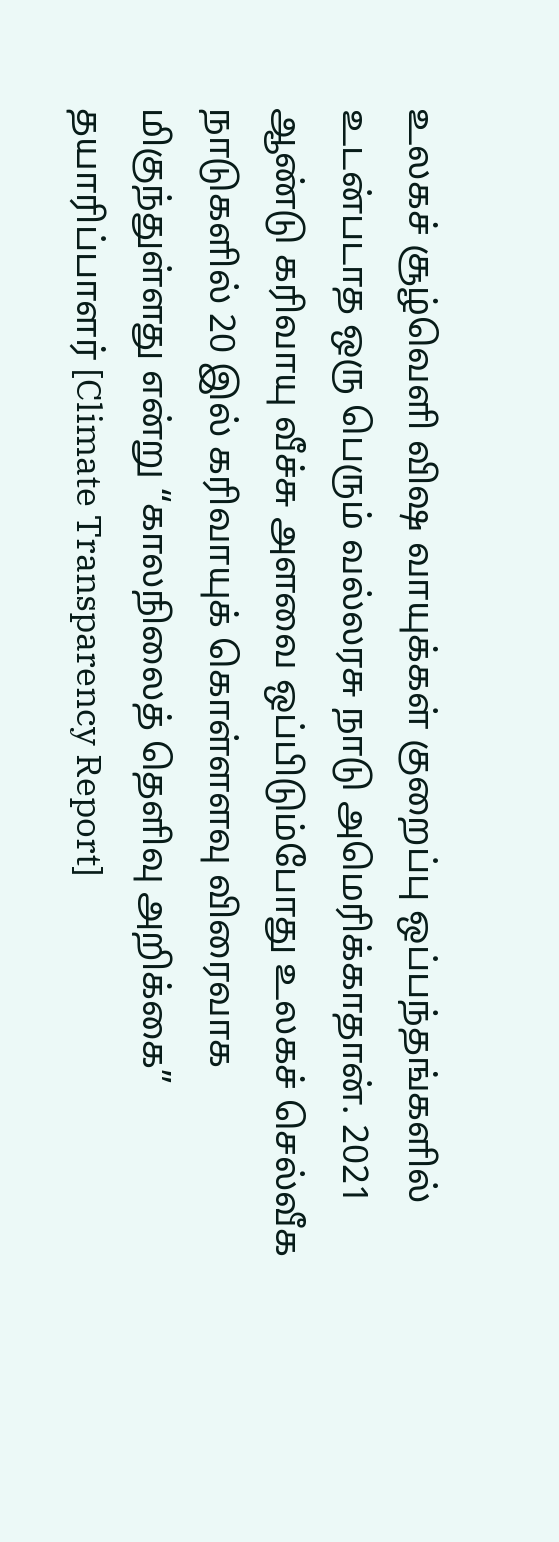உலகச் சூழ்வெளி விஷ வாயுக்கள் குறைப்பு ஒப்பந்தங்களில் உடன்படாத ஒரு பெரும் வல்லரசு நாடு அமெரிக்காதான். 2021 ஆண்டு கரிவாயு வீச்சு அளவை ஒப்பிடும்போது உலகச் செல்வீக நாடுகளில் 20 இல் கரிவாயுக் கொள்ளளவு விரைவாக மிகுந்துள்ளது என்று “காலநிலைத் தெளிவு அறிக்கை” தயாரிப்பாளர் [Climate Transparency Report]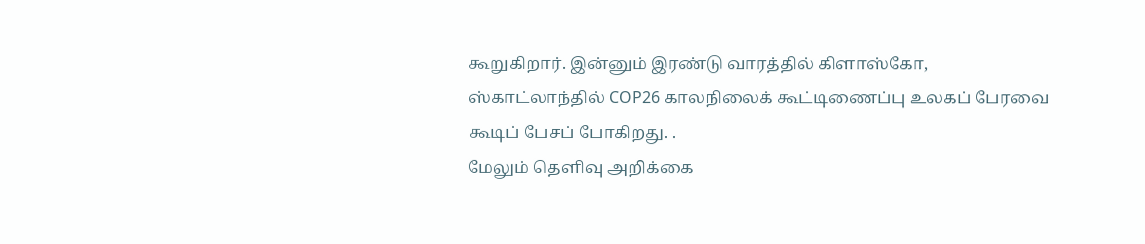கூறுகிறார். இன்னும் இரண்டு வாரத்தில் கிளாஸ்கோ, ஸ்காட்லாந்தில் COP26 காலநிலைக் கூட்டிணைப்பு உலகப் பேரவை கூடிப் பேசப் போகிறது. .
மேலும் தெளிவு அறிக்கை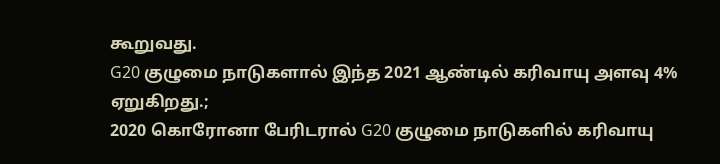கூறுவது.
G20 குழுமை நாடுகளால் இந்த 2021 ஆண்டில் கரிவாயு அளவு 4% ஏறுகிறது.;
2020 கொரோனா பேரிடரால் G20 குழுமை நாடுகளில் கரிவாயு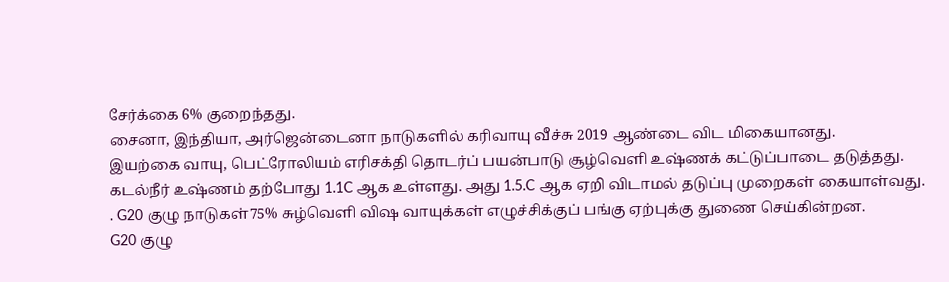சேர்க்கை 6% குறைந்தது.
சைனா, இந்தியா, அர்ஜென்டைனா நாடுகளில் கரிவாயு வீச்சு 2019 ஆண்டை விட மிகையானது.
இயற்கை வாயு, பெட்ரோலியம் எரிசக்தி தொடர்ப் பயன்பாடு சூழ்வெளி உஷ்ணக் கட்டுப்பாடை தடுத்தது.
கடல்நீர் உஷ்ணம் தற்போது 1.1C ஆக உள்ளது. அது 1.5.C ஆக ஏறி விடாமல் தடுப்பு முறைகள் கையாள்வது.
. G20 குழு நாடுகள்75% சுழ்வெளி விஷ வாயுக்கள் எழுச்சிக்குப் பங்கு ஏற்புக்கு துணை செய்கின்றன.
G20 குழு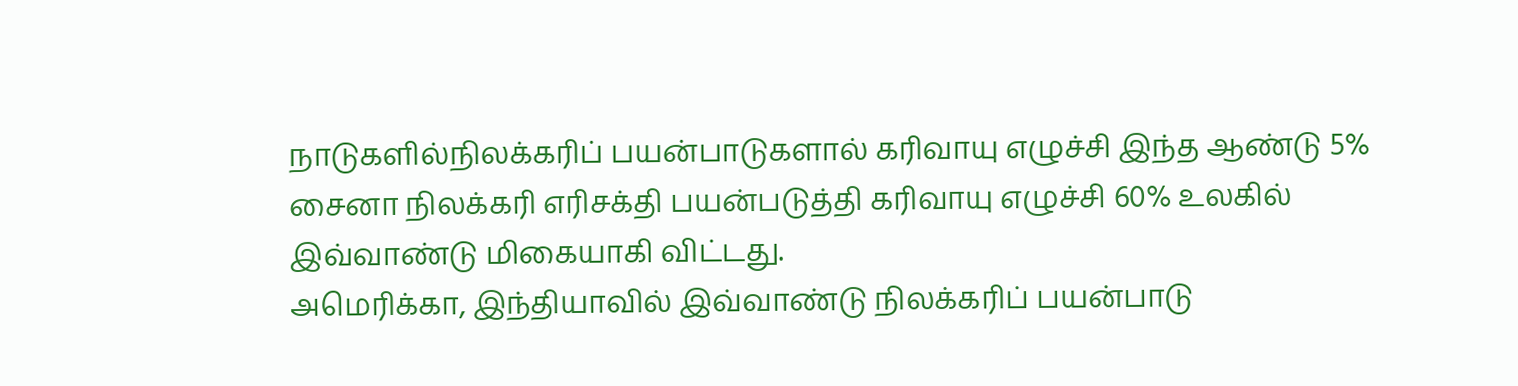நாடுகளில்நிலக்கரிப் பயன்பாடுகளால் கரிவாயு எழுச்சி இந்த ஆண்டு 5%
சைனா நிலக்கரி எரிசக்தி பயன்படுத்தி கரிவாயு எழுச்சி 60% உலகில் இவ்வாண்டு மிகையாகி விட்டது.
அமெரிக்கா, இந்தியாவில் இவ்வாண்டு நிலக்கரிப் பயன்பாடு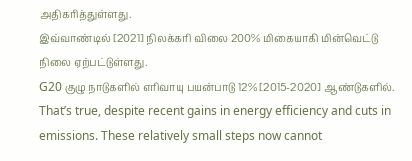அதிகரித்துள்ளது.
இவ்வாண்டில் [2021] நிலக்கரி விலை 200% மிகையாகி மின்வெட்டு நிலை ஏற்பட்டுள்ளது.
G20 குழு நாடுகளில் எரிவாயு பயன்பாடு 12% [2015-2020] ஆண்டுகளில்.
That’s true, despite recent gains in energy efficiency and cuts in emissions. These relatively small steps now cannot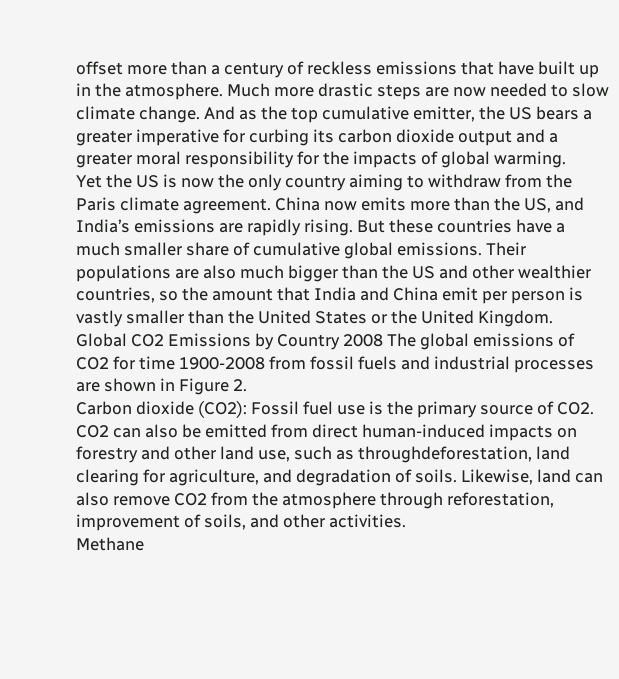offset more than a century of reckless emissions that have built up in the atmosphere. Much more drastic steps are now needed to slow climate change. And as the top cumulative emitter, the US bears a greater imperative for curbing its carbon dioxide output and a greater moral responsibility for the impacts of global warming.
Yet the US is now the only country aiming to withdraw from the Paris climate agreement. China now emits more than the US, and India’s emissions are rapidly rising. But these countries have a much smaller share of cumulative global emissions. Their populations are also much bigger than the US and other wealthier countries, so the amount that India and China emit per person is vastly smaller than the United States or the United Kingdom.
Global CO2 Emissions by Country 2008 The global emissions of CO2 for time 1900-2008 from fossil fuels and industrial processes are shown in Figure 2.
Carbon dioxide (CO2): Fossil fuel use is the primary source of CO2. CO2 can also be emitted from direct human-induced impacts on forestry and other land use, such as throughdeforestation, land clearing for agriculture, and degradation of soils. Likewise, land can also remove CO2 from the atmosphere through reforestation, improvement of soils, and other activities.
Methane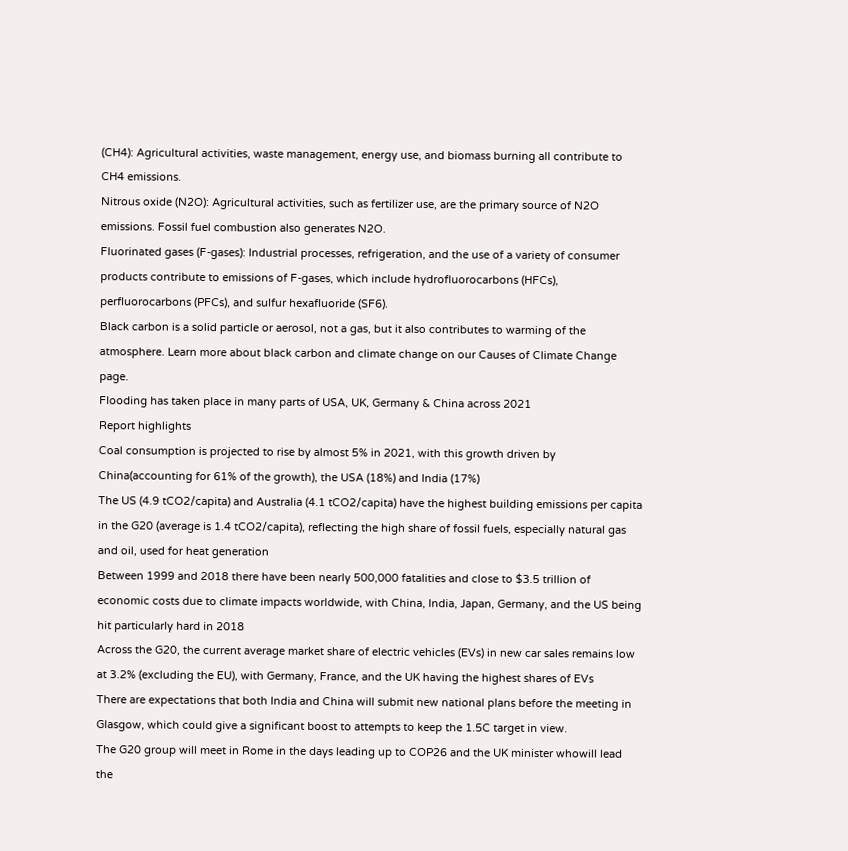(CH4): Agricultural activities, waste management, energy use, and biomass burning all contribute to CH4 emissions.
Nitrous oxide (N2O): Agricultural activities, such as fertilizer use, are the primary source of N2O emissions. Fossil fuel combustion also generates N2O.
Fluorinated gases (F-gases): Industrial processes, refrigeration, and the use of a variety of consumer products contribute to emissions of F-gases, which include hydrofluorocarbons (HFCs), perfluorocarbons (PFCs), and sulfur hexafluoride (SF6).
Black carbon is a solid particle or aerosol, not a gas, but it also contributes to warming of the atmosphere. Learn more about black carbon and climate change on our Causes of Climate Change page.
Flooding has taken place in many parts of USA, UK, Germany & China across 2021
Report highlights
Coal consumption is projected to rise by almost 5% in 2021, with this growth driven by China(accounting for 61% of the growth), the USA (18%) and India (17%)
The US (4.9 tCO2/capita) and Australia (4.1 tCO2/capita) have the highest building emissions per capita in the G20 (average is 1.4 tCO2/capita), reflecting the high share of fossil fuels, especially natural gas and oil, used for heat generation
Between 1999 and 2018 there have been nearly 500,000 fatalities and close to $3.5 trillion of economic costs due to climate impacts worldwide, with China, India, Japan, Germany, and the US being hit particularly hard in 2018
Across the G20, the current average market share of electric vehicles (EVs) in new car sales remains low at 3.2% (excluding the EU), with Germany, France, and the UK having the highest shares of EVs
There are expectations that both India and China will submit new national plans before the meeting in Glasgow, which could give a significant boost to attempts to keep the 1.5C target in view.
The G20 group will meet in Rome in the days leading up to COP26 and the UK minister whowill lead the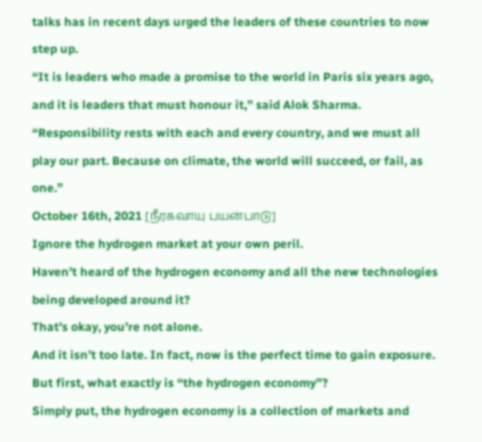talks has in recent days urged the leaders of these countries to now step up.
“It is leaders who made a promise to the world in Paris six years ago, and it is leaders that must honour it,” said Alok Sharma.
“Responsibility rests with each and every country, and we must all play our part. Because on climate, the world will succeed, or fail, as one.”
October 16th, 2021 [நீரகவாயு பயன்பாடு]
Ignore the hydrogen market at your own peril.
Haven’t heard of the hydrogen economy and all the new technologies being developed around it?
That’s okay, you’re not alone.
And it isn’t too late. In fact, now is the perfect time to gain exposure.
But first, what exactly is “the hydrogen economy”?
Simply put, the hydrogen economy is a collection of markets and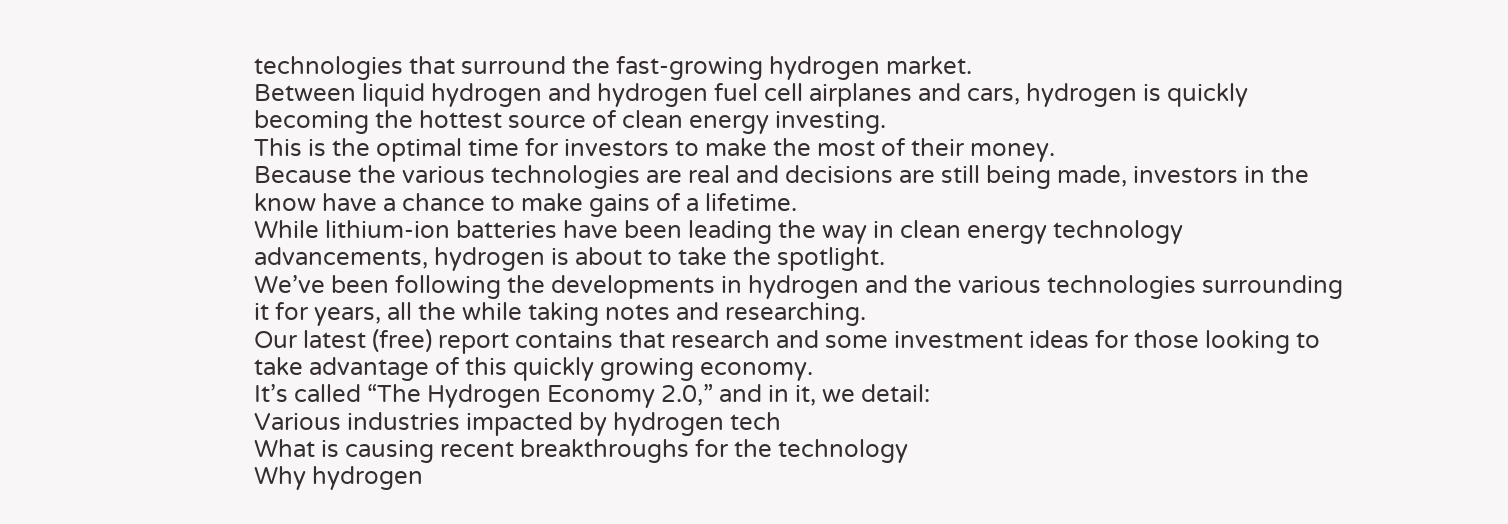technologies that surround the fast-growing hydrogen market.
Between liquid hydrogen and hydrogen fuel cell airplanes and cars, hydrogen is quickly becoming the hottest source of clean energy investing.
This is the optimal time for investors to make the most of their money.
Because the various technologies are real and decisions are still being made, investors in the know have a chance to make gains of a lifetime.
While lithium-ion batteries have been leading the way in clean energy technology advancements, hydrogen is about to take the spotlight.
We’ve been following the developments in hydrogen and the various technologies surrounding it for years, all the while taking notes and researching.
Our latest (free) report contains that research and some investment ideas for those looking to take advantage of this quickly growing economy.
It’s called “The Hydrogen Economy 2.0,” and in it, we detail:
Various industries impacted by hydrogen tech
What is causing recent breakthroughs for the technology
Why hydrogen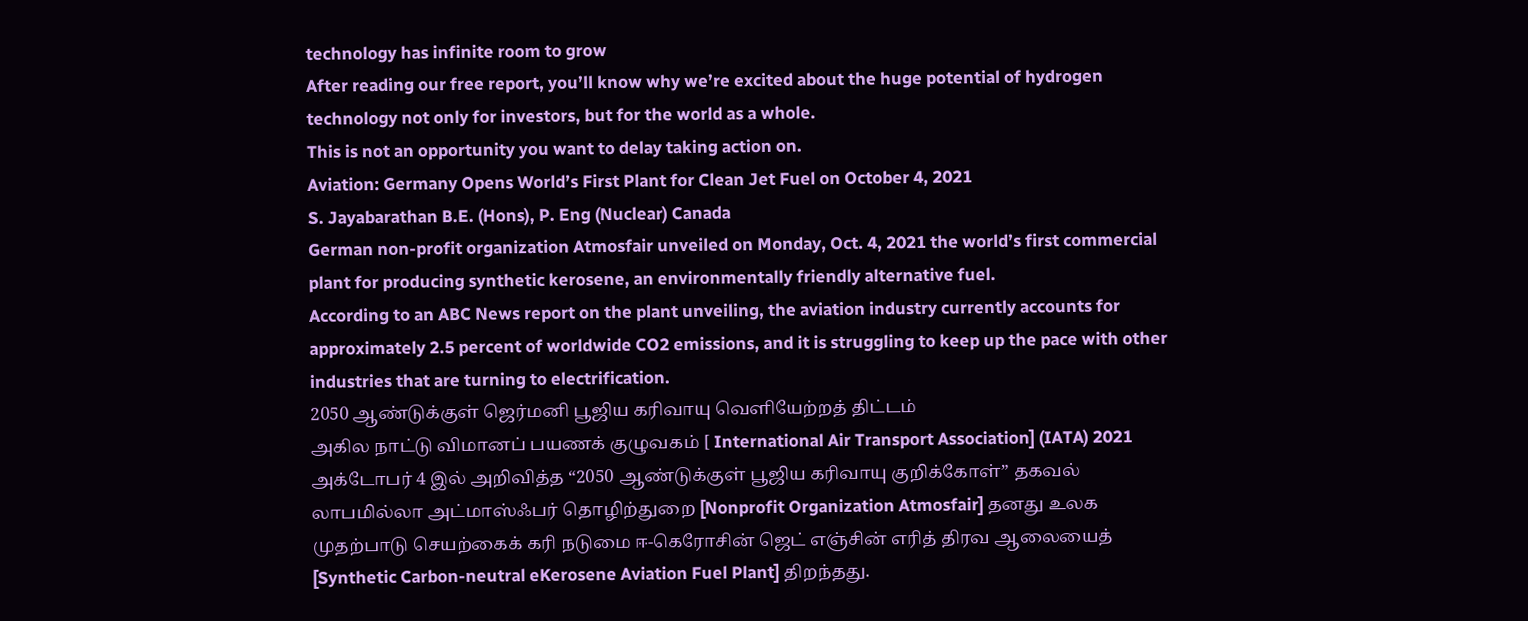technology has infinite room to grow
After reading our free report, you’ll know why we’re excited about the huge potential of hydrogen technology not only for investors, but for the world as a whole.
This is not an opportunity you want to delay taking action on.
Aviation: Germany Opens World’s First Plant for Clean Jet Fuel on October 4, 2021
S. Jayabarathan B.E. (Hons), P. Eng (Nuclear) Canada
German non-profit organization Atmosfair unveiled on Monday, Oct. 4, 2021 the world’s first commercial plant for producing synthetic kerosene, an environmentally friendly alternative fuel.
According to an ABC News report on the plant unveiling, the aviation industry currently accounts for approximately 2.5 percent of worldwide CO2 emissions, and it is struggling to keep up the pace with other industries that are turning to electrification.
2050 ஆண்டுக்குள் ஜெர்மனி பூஜிய கரிவாயு வெளியேற்றத் திட்டம்
அகில நாட்டு விமானப் பயணக் குழுவகம் [ International Air Transport Association] (IATA) 2021 அக்டோபர் 4 இல் அறிவித்த “2050 ஆண்டுக்குள் பூஜிய கரிவாயு குறிக்கோள்” தகவல் லாபமில்லா அட்மாஸ்ஃபர் தொழிற்துறை [Nonprofit Organization Atmosfair] தனது உலக முதற்பாடு செயற்கைக் கரி நடுமை ஈ-கெரோசின் ஜெட் எஞ்சின் எரித் திரவ ஆலையைத் [Synthetic Carbon-neutral eKerosene Aviation Fuel Plant] திறந்தது.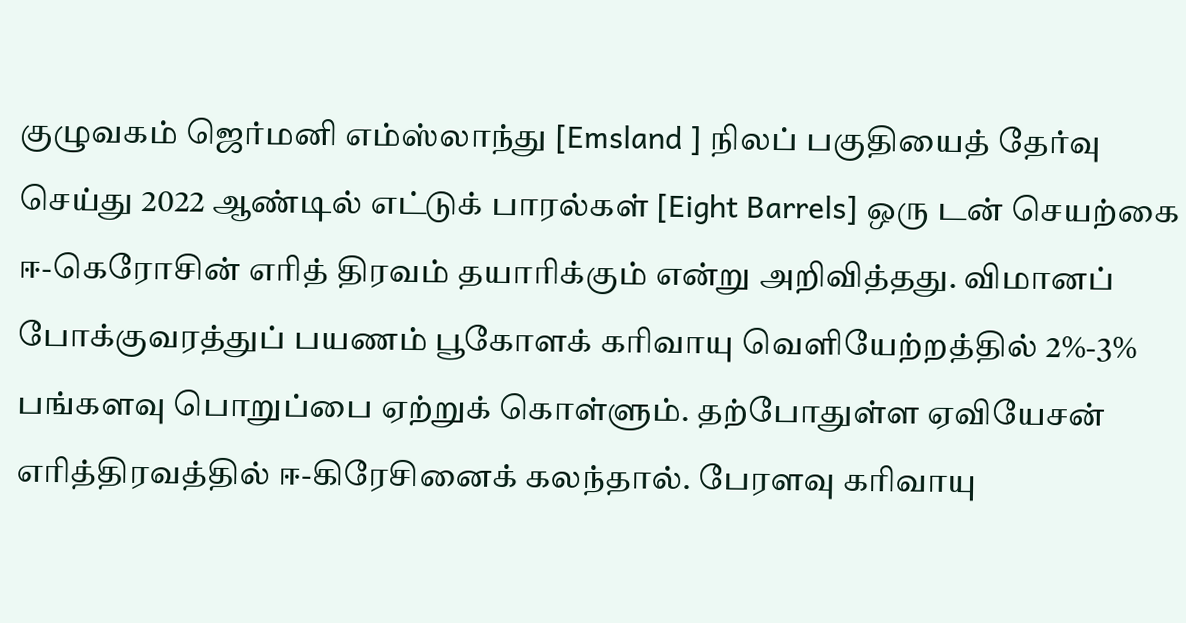குழுவகம் ஜெர்மனி எம்ஸ்லாந்து [Emsland ] நிலப் பகுதியைத் தேர்வு செய்து 2022 ஆண்டில் எட்டுக் பாரல்கள் [Eight Barrels] ஒரு டன் செயற்கை ஈ-கெரோசின் எரித் திரவம் தயாரிக்கும் என்று அறிவித்தது. விமானப் போக்குவரத்துப் பயணம் பூகோளக் கரிவாயு வெளியேற்றத்தில் 2%-3% பங்களவு பொறுப்பை ஏற்றுக் கொள்ளும். தற்போதுள்ள ஏவியேசன் எரித்திரவத்தில் ஈ-கிரேசினைக் கலந்தால். பேரளவு கரிவாயு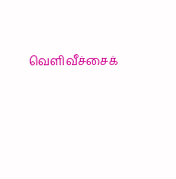வெளிவீச்சைக்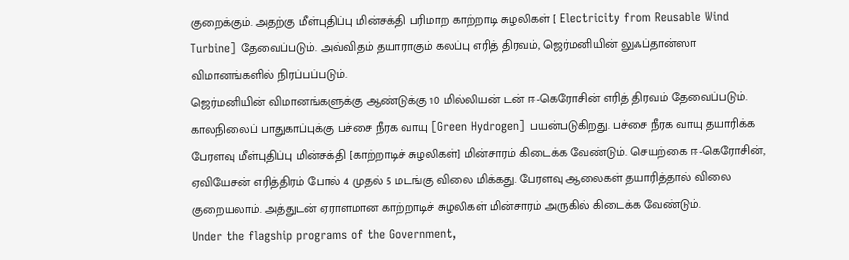குறைக்கும். அதற்கு மீள்புதிப்பு மின்சக்தி பரிமாற காற்றாடி சுழலிகள் [ Electricity from Reusable Wind Turbine] தேவைப்படும். அவ்விதம் தயாராகும் கலப்பு எரித் திரவம், ஜெர்மனியின் லுஃப்தான்ஸா விமானங்களில் நிரப்பப்படும்.
ஜெர்மனியின் விமானங்களுக்கு ஆண்டுக்கு 10 மில்லியன் டன் ஈ-கெரோசின் எரித் திரவம் தேவைப்படும். காலநிலைப் பாதுகாப்புக்கு பச்சை நீரக வாயு [Green Hydrogen] பயன்படுகிறது. பச்சை நீரக வாயு தயாரிக்க பேரளவு மீள்புதிப்பு மின்சக்தி [காற்றாடிச் சுழலிகள்] மின்சாரம் கிடைக்க வேண்டும். செயற்கை ஈ-கெரோசின், ஏவியேசன் எரித்திரம் போல் 4 முதல் 5 மடங்கு விலை மிக்கது. பேரளவு ஆலைகள் தயாரித்தால் விலை குறையலாம். அத்துடன் ஏராளமான காற்றாடிச் சுழலிகள் மின்சாரம் அருகில் கிடைக்க வேண்டும்.
Under the flagship programs of the Government,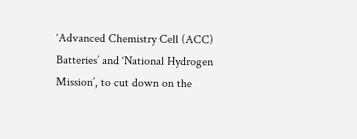‘Advanced Chemistry Cell (ACC) Batteries’ and ‘National Hydrogen Mission’, to cut down on the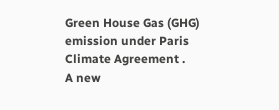Green House Gas (GHG) emission under Paris Climate Agreement .
A new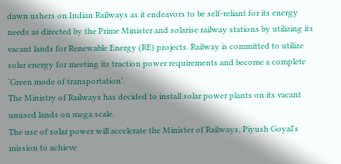dawn ushers on Indian Railways as it endeavors to be self-reliant for its energy needs as directed by the Prime Minister and solarise railway stations by utilizing its vacant lands for Renewable Energy (RE) projects. Railway is committed to utilize solar energy for meeting its traction power requirements and become a complete ‘Green mode of transportation’.
The Ministry of Railways has decided to install solar power plants on its vacant unused lands on mega scale.
The use of solar power will accelerate the Minister of Railways, Piyush Goyal’s mission to achieve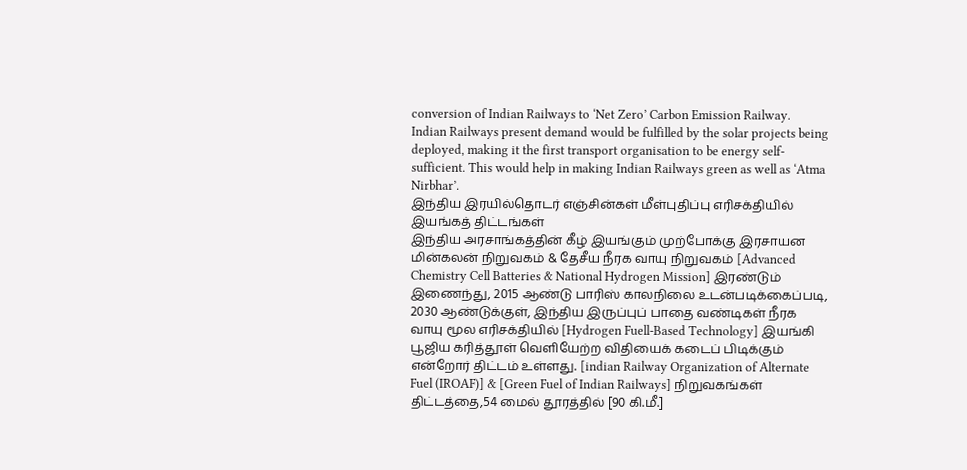conversion of Indian Railways to ‘Net Zero’ Carbon Emission Railway.
Indian Railways present demand would be fulfilled by the solar projects being deployed, making it the first transport organisation to be energy self-sufficient. This would help in making Indian Railways green as well as ‘Atma Nirbhar’.
இந்திய இரயில்தொடர் எஞ்சின்கள் மீள்புதிப்பு எரிசக்தியில் இயங்கத் திட்டங்கள்
இந்திய அரசாங்கத்தின் கீழ் இயங்கும் முற்போக்கு இரசாயன மின்கலன் நிறுவகம் & தேசீய நீரக வாயு நிறுவகம் [Advanced Chemistry Cell Batteries & National Hydrogen Mission] இரண்டும் இணைந்து, 2015 ஆண்டு பாரிஸ் காலநிலை உடன்படிக்கைப்படி, 2030 ஆண்டுக்குள், இந்திய இருப்புப் பாதை வண்டிகள் நீரக வாயு மூல எரிசக்தியில் [Hydrogen Fuell-Based Technology] இயங்கி பூஜிய கரித்தூள் வெளியேற்ற விதியைக் கடைப் பிடிக்கும் என்றோர் திட்டம் உள்ளது. [indian Railway Organization of Alternate Fuel (IROAF)] & [Green Fuel of Indian Railways] நிறுவகங்கள் திட்டத்தை,54 மைல் தூரத்தில் [90 கி.மீ.]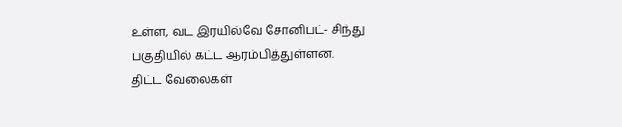உள்ள, வட இரயில்வே சோனிபட்- சிந்து பகுதியில் கட்ட ஆரம்பித்துள்ளன.
திட்ட வேலைகள்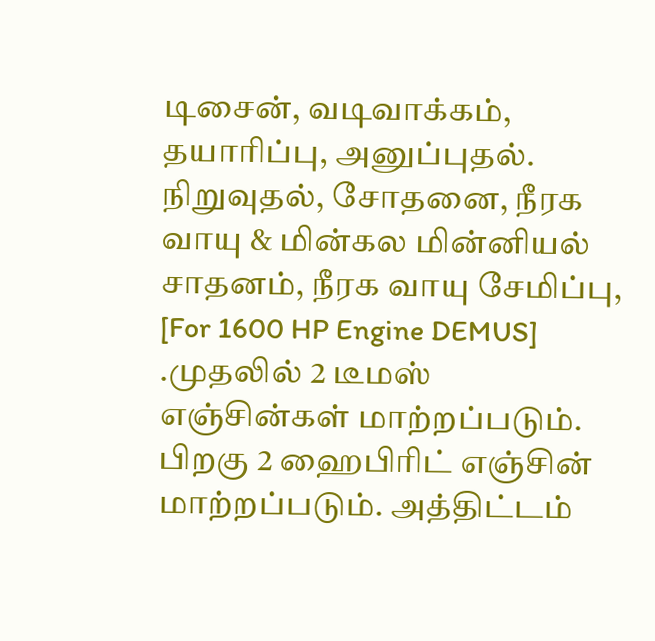டிசைன், வடிவாக்கம், தயாரிப்பு, அனுப்புதல். நிறுவுதல், சோதனை, நீரக வாயு & மின்கல மின்னியல் சாதனம், நீரக வாயு சேமிப்பு, [For 1600 HP Engine DEMUS] .முதலில் 2 டீமஸ் எஞ்சின்கள் மாற்றப்படும். பிறகு 2 ஹைபிரிட் எஞ்சின் மாற்றப்படும். அத்திட்டம்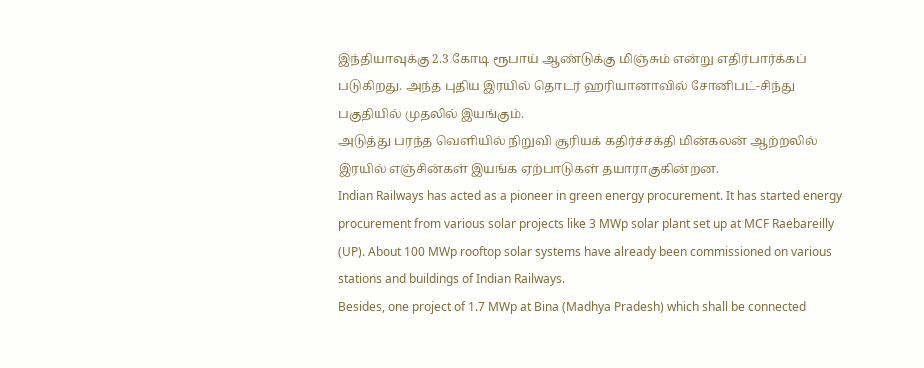இந்தியாவுக்கு 2.3 கோடி ரூபாய் ஆண்டுக்கு மிஞ்சும் என்று எதிர்பார்க்கப் படுகிறது. அந்த புதிய இரயில் தொடர் ஹரியானாவில் சோனிபட்-சிந்து பகுதியில் முதலில் இயங்கும்.
அடுத்து பரந்த வெளியில் நிறுவி சூரியக் கதிர்ச்சக்தி மின்கலன் ஆற்றலில் இரயில் எஞ்சின்கள் இயங்க ஏற்பாடுகள் தயாராகுகின்றன.
Indian Railways has acted as a pioneer in green energy procurement. It has started energy procurement from various solar projects like 3 MWp solar plant set up at MCF Raebareilly (UP). About 100 MWp rooftop solar systems have already been commissioned on various stations and buildings of Indian Railways.
Besides, one project of 1.7 MWp at Bina (Madhya Pradesh) which shall be connected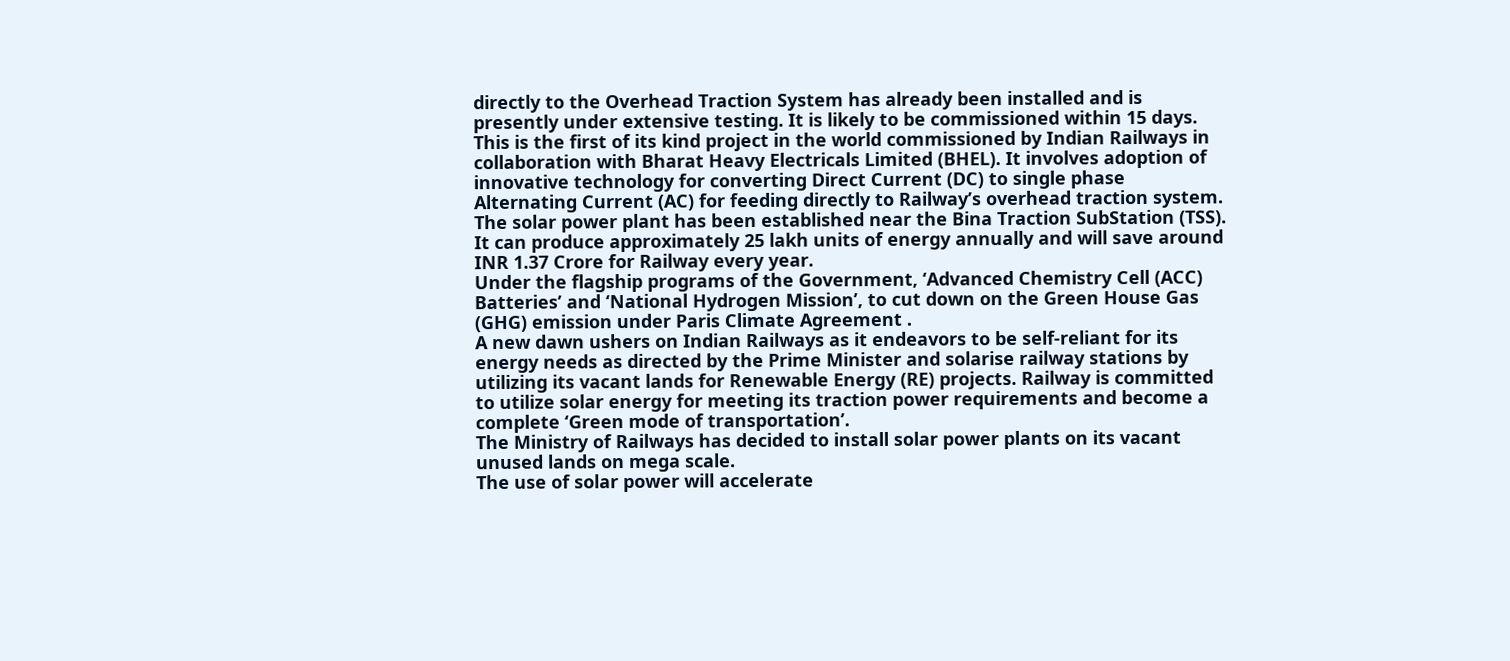directly to the Overhead Traction System has already been installed and is presently under extensive testing. It is likely to be commissioned within 15 days. This is the first of its kind project in the world commissioned by Indian Railways in collaboration with Bharat Heavy Electricals Limited (BHEL). It involves adoption of innovative technology for converting Direct Current (DC) to single phase Alternating Current (AC) for feeding directly to Railway’s overhead traction system. The solar power plant has been established near the Bina Traction SubStation (TSS). It can produce approximately 25 lakh units of energy annually and will save around INR 1.37 Crore for Railway every year.
Under the flagship programs of the Government, ‘Advanced Chemistry Cell (ACC) Batteries’ and ‘National Hydrogen Mission’, to cut down on the Green House Gas (GHG) emission under Paris Climate Agreement .
A new dawn ushers on Indian Railways as it endeavors to be self-reliant for its energy needs as directed by the Prime Minister and solarise railway stations by utilizing its vacant lands for Renewable Energy (RE) projects. Railway is committed to utilize solar energy for meeting its traction power requirements and become a complete ‘Green mode of transportation’.
The Ministry of Railways has decided to install solar power plants on its vacant unused lands on mega scale.
The use of solar power will accelerate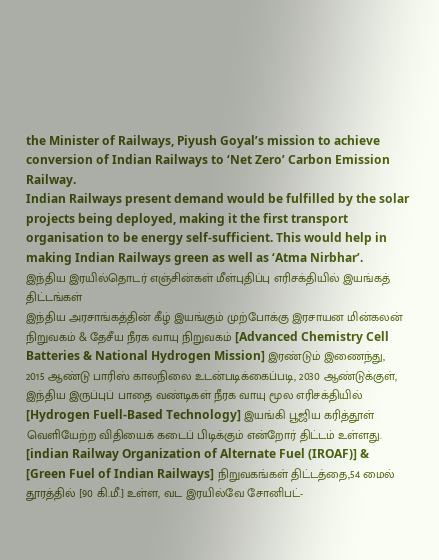the Minister of Railways, Piyush Goyal’s mission to achieve conversion of Indian Railways to ‘Net Zero’ Carbon Emission Railway.
Indian Railways present demand would be fulfilled by the solar projects being deployed, making it the first transport organisation to be energy self-sufficient. This would help in making Indian Railways green as well as ‘Atma Nirbhar’.
இந்திய இரயில்தொடர் எஞ்சின்கள் மீள்புதிப்பு எரிசக்தியில் இயங்கத் திட்டங்கள்
இந்திய அரசாங்கத்தின் கீழ் இயங்கும் முற்போக்கு இரசாயன மின்கலன் நிறுவகம் & தேசீய நீரக வாயு நிறுவகம் [Advanced Chemistry Cell Batteries & National Hydrogen Mission] இரண்டும் இணைந்து, 2015 ஆண்டு பாரிஸ் காலநிலை உடன்படிக்கைப்படி, 2030 ஆண்டுக்குள், இந்திய இருப்புப் பாதை வண்டிகள் நீரக வாயு மூல எரிசக்தியில் [Hydrogen Fuell-Based Technology] இயங்கி பூஜிய கரித்தூள் வெளியேற்ற விதியைக் கடைப் பிடிக்கும் என்றோர் திட்டம் உள்ளது. [indian Railway Organization of Alternate Fuel (IROAF)] & [Green Fuel of Indian Railways] நிறுவகங்கள் திட்டத்தை,54 மைல் தூரத்தில் [90 கி.மீ.] உள்ள, வட இரயில்வே சோனிபட்-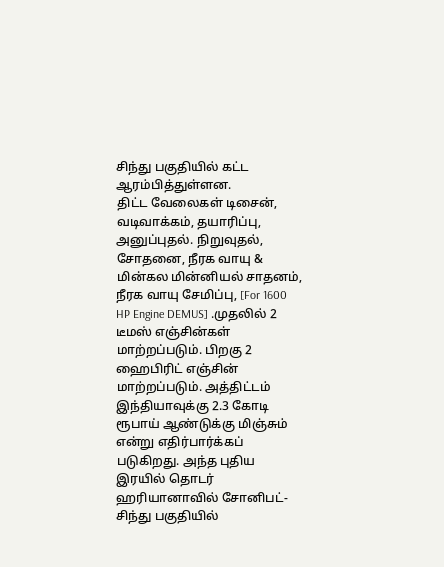சிந்து பகுதியில் கட்ட ஆரம்பித்துள்ளன.
திட்ட வேலைகள் டிசைன், வடிவாக்கம், தயாரிப்பு, அனுப்புதல். நிறுவுதல், சோதனை, நீரக வாயு & மின்கல மின்னியல் சாதனம், நீரக வாயு சேமிப்பு, [For 1600 HP Engine DEMUS] .முதலில் 2 டீமஸ் எஞ்சின்கள் மாற்றப்படும். பிறகு 2 ஹைபிரிட் எஞ்சின் மாற்றப்படும். அத்திட்டம் இந்தியாவுக்கு 2.3 கோடி ரூபாய் ஆண்டுக்கு மிஞ்சும் என்று எதிர்பார்க்கப் படுகிறது. அந்த புதிய இரயில் தொடர் ஹரியானாவில் சோனிபட்-சிந்து பகுதியில்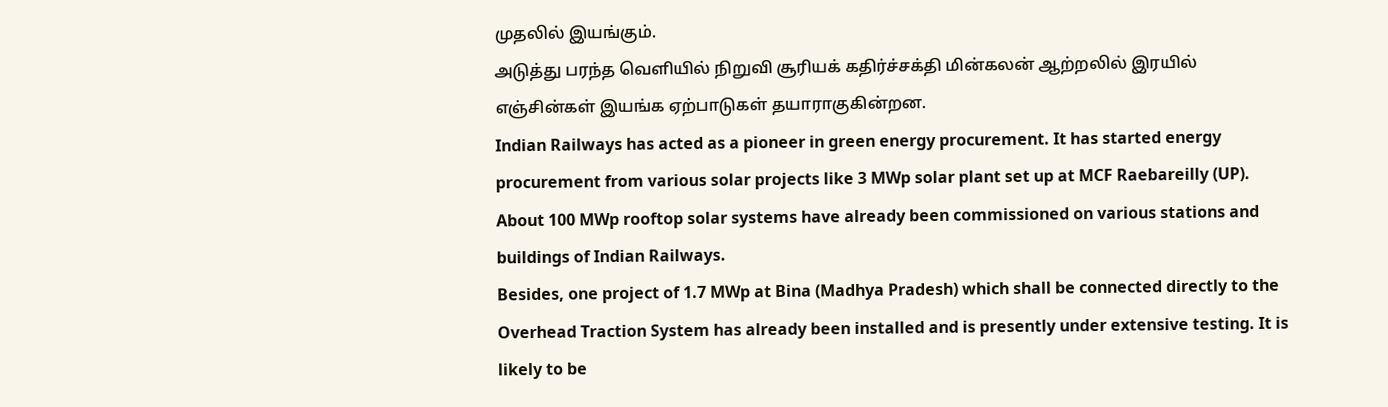முதலில் இயங்கும்.
அடுத்து பரந்த வெளியில் நிறுவி சூரியக் கதிர்ச்சக்தி மின்கலன் ஆற்றலில் இரயில் எஞ்சின்கள் இயங்க ஏற்பாடுகள் தயாராகுகின்றன.
Indian Railways has acted as a pioneer in green energy procurement. It has started energy procurement from various solar projects like 3 MWp solar plant set up at MCF Raebareilly (UP). About 100 MWp rooftop solar systems have already been commissioned on various stations and buildings of Indian Railways.
Besides, one project of 1.7 MWp at Bina (Madhya Pradesh) which shall be connected directly to the Overhead Traction System has already been installed and is presently under extensive testing. It is likely to be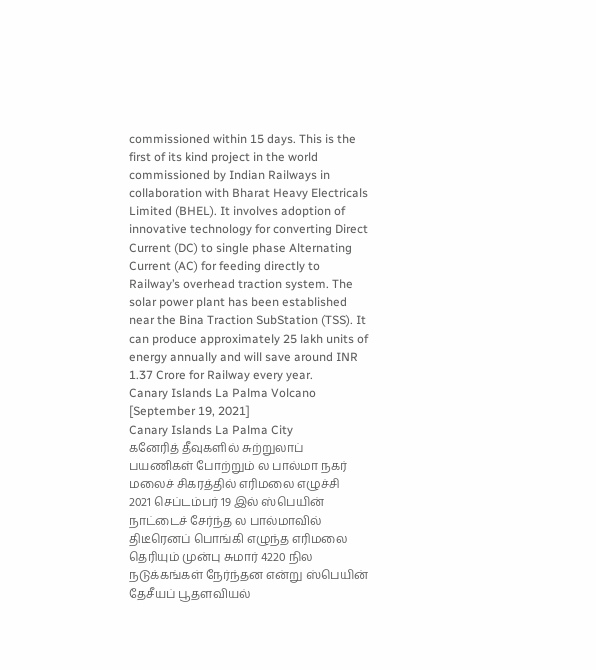commissioned within 15 days. This is the first of its kind project in the world commissioned by Indian Railways in collaboration with Bharat Heavy Electricals Limited (BHEL). It involves adoption of innovative technology for converting Direct Current (DC) to single phase Alternating Current (AC) for feeding directly to Railway’s overhead traction system. The solar power plant has been established near the Bina Traction SubStation (TSS). It can produce approximately 25 lakh units of energy annually and will save around INR 1.37 Crore for Railway every year.
Canary Islands La Palma Volcano [September 19, 2021]
Canary Islands La Palma City
கனேரித் தீவுகளில் சுற்றுலாப் பயணிகள் போற்றும் ல பால்மா நகர் மலைச் சிகரத்தில் எரிமலை எழுச்சி
2021 செப்டம்பர் 19 இல் ஸ்பெயின் நாட்டைச் சேர்ந்த ல பால்மாவில் திடீரெனப் பொங்கி எழுந்த எரிமலை தெரியும் முன்பு சுமார் 4220 நில நடுக்கங்கள் நேர்ந்தன என்று ஸ்பெயின் தேசீயப் பூதளவியல்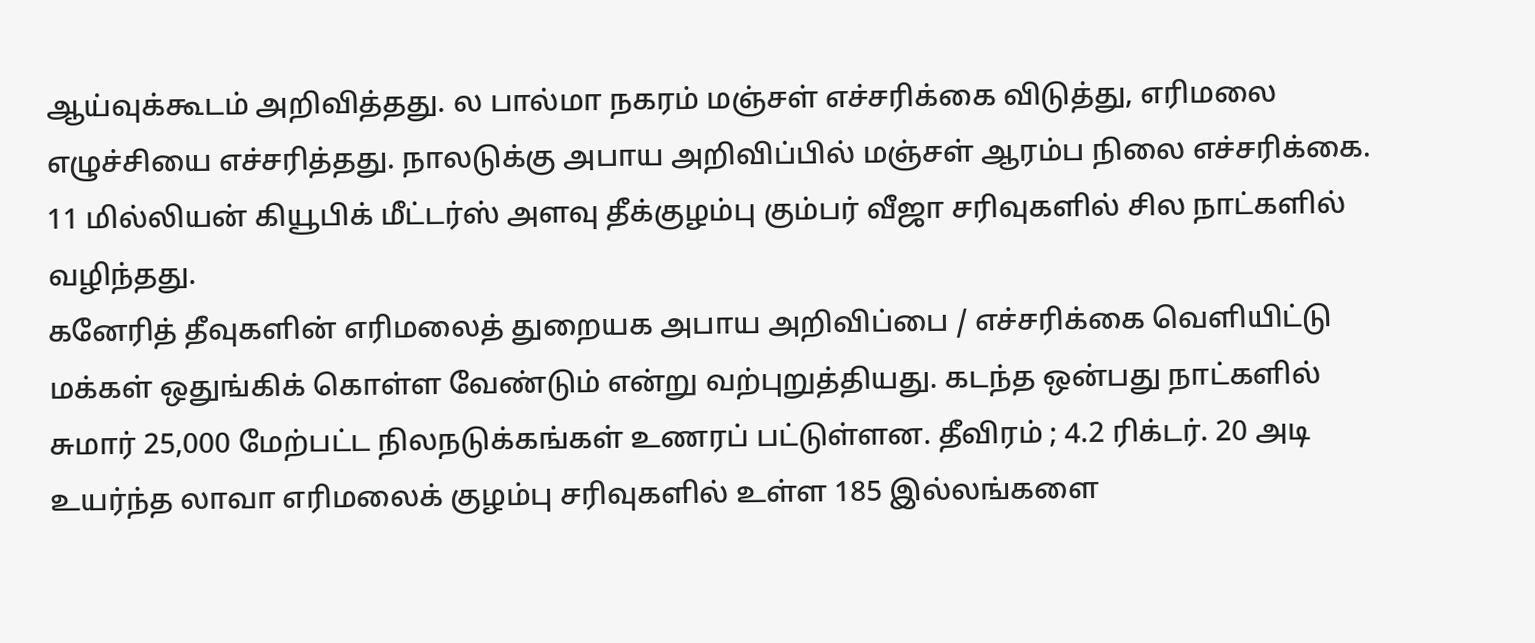ஆய்வுக்கூடம் அறிவித்தது. ல பால்மா நகரம் மஞ்சள் எச்சரிக்கை விடுத்து, எரிமலை எழுச்சியை எச்சரித்தது. நாலடுக்கு அபாய அறிவிப்பில் மஞ்சள் ஆரம்ப நிலை எச்சரிக்கை. 11 மில்லியன் கியூபிக் மீட்டர்ஸ் அளவு தீக்குழம்பு கும்பர் வீஜா சரிவுகளில் சில நாட்களில் வழிந்தது.
கனேரித் தீவுகளின் எரிமலைத் துறையக அபாய அறிவிப்பை / எச்சரிக்கை வெளியிட்டு மக்கள் ஒதுங்கிக் கொள்ள வேண்டும் என்று வற்புறுத்தியது. கடந்த ஒன்பது நாட்களில் சுமார் 25,000 மேற்பட்ட நிலநடுக்கங்கள் உணரப் பட்டுள்ளன. தீவிரம் ; 4.2 ரிக்டர். 20 அடி உயர்ந்த லாவா எரிமலைக் குழம்பு சரிவுகளில் உள்ள 185 இல்லங்களை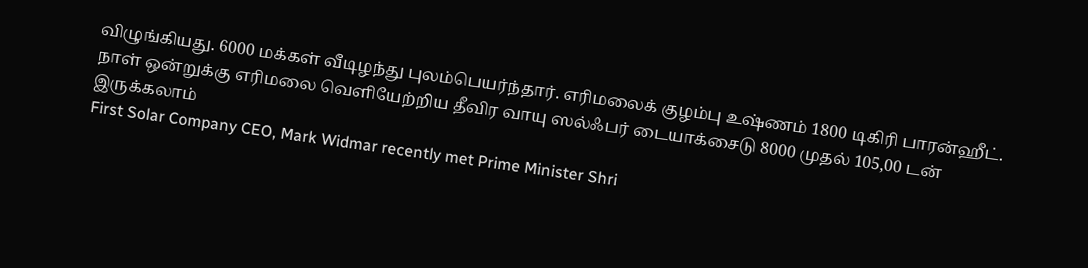விழுங்கியது. 6000 மக்கள் வீடிழந்து புலம்பெயர்ந்தார். எரிமலைக் குழம்பு உஷ்ணம் 1800 டிகிரி பாரன்ஹீட். நாள் ஒன்றுக்கு எரிமலை வெளியேற்றிய தீவிர வாயு ஸல்ஃபர் டையாக்சைடு 8000 முதல் 105,00 டன் இருக்கலாம்
First Solar Company CEO, Mark Widmar recently met Prime Minister Shri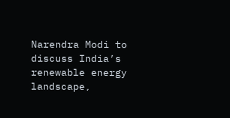Narendra Modi to discuss India’s renewable energy landscape,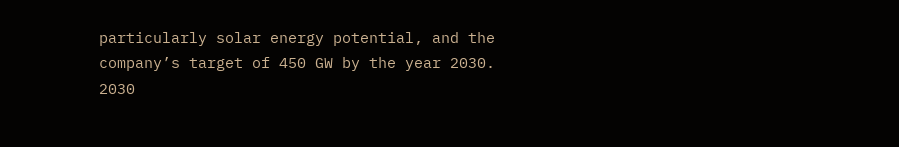particularly solar energy potential, and the company’s target of 450 GW by the year 2030.
2030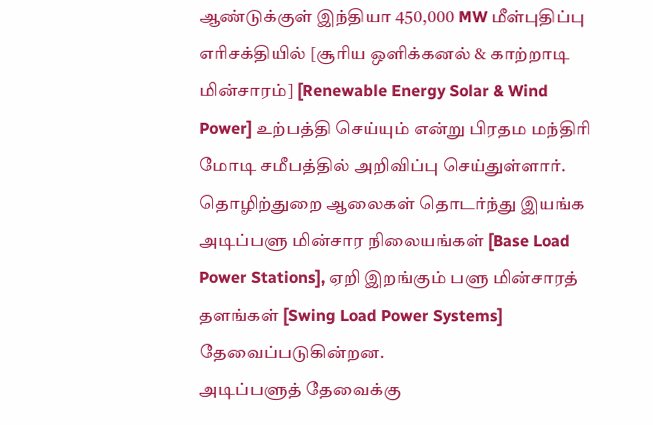ஆண்டுக்குள் இந்தியா 450,000 MW மீள்புதிப்பு எரிசக்தியில் [சூரிய ஒளிக்கனல் & காற்றாடி மின்சாரம்] [Renewable Energy Solar & Wind Power] உற்பத்தி செய்யும் என்று பிரதம மந்திரி மோடி சமீபத்தில் அறிவிப்பு செய்துள்ளார். தொழிற்துறை ஆலைகள் தொடர்ந்து இயங்க அடிப்பளு மின்சார நிலையங்கள் [Base Load Power Stations], ஏறி இறங்கும் பளு மின்சாரத் தளங்கள் [Swing Load Power Systems] தேவைப்படுகின்றன.
அடிப்பளுத் தேவைக்கு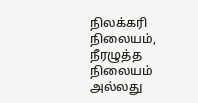நிலக்கரி நிலையம், நீரழுத்த நிலையம் அல்லது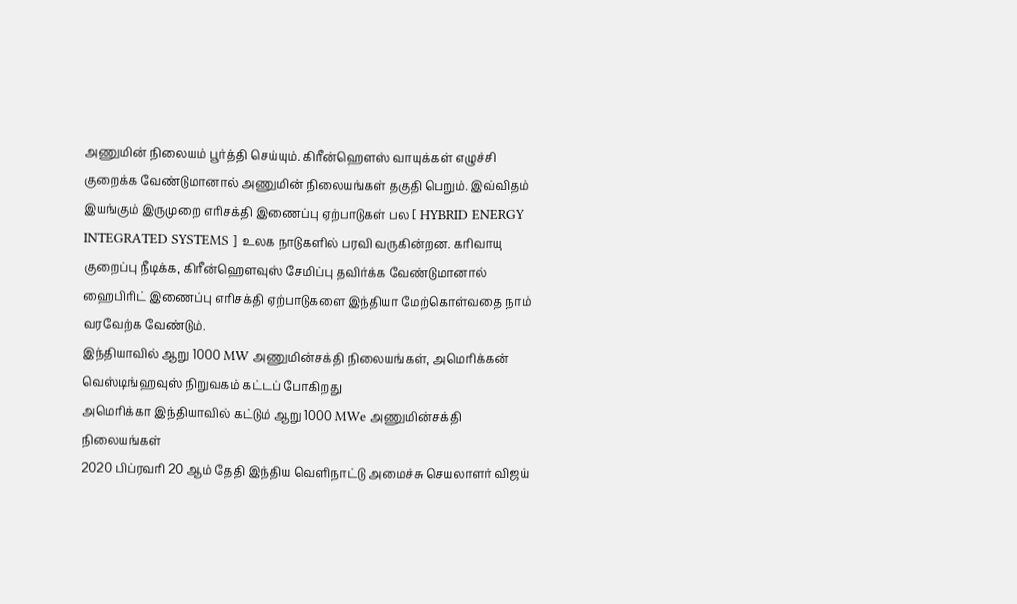அணுமின் நிலையம் பூர்த்தி செய்யும். கிரீன்ஹௌஸ் வாயுக்கள் எழுச்சி குறைக்க வேண்டுமானால் அணுமின் நிலையங்கள் தகுதி பெறும். இவ்விதம் இயங்கும் இருமுறை எரிசக்தி இணைப்பு ஏற்பாடுகள் பல [ HYBRID ENERGY INTEGRATED SYSTEMS ] உலக நாடுகளில் பரவி வருகின்றன. கரிவாயு குறைப்பு நீடிக்க, கிரீன்ஹௌவுஸ் சேமிப்பு தவிர்க்க வேண்டுமானால் ஹைபிரிட் இணைப்பு எரிசக்தி ஏற்பாடுகளை இந்தியா மேற்கொள்வதை நாம் வரவேற்க வேண்டும்.
இந்தியாவில் ஆறு 1000 MW அணுமின்சக்தி நிலையங்கள், அமெரிக்கன் வெஸ்டிங்ஹவுஸ் நிறுவகம் கட்டப் போகிறது
அமெரிக்கா இந்தியாவில் கட்டும் ஆறு 1000 MWe அணுமின்சக்தி நிலையங்கள்
2020 பிப்ரவரி 20 ஆம் தேதி இந்திய வெளிநாட்டு அமைச்சு செயலாளர் விஜய்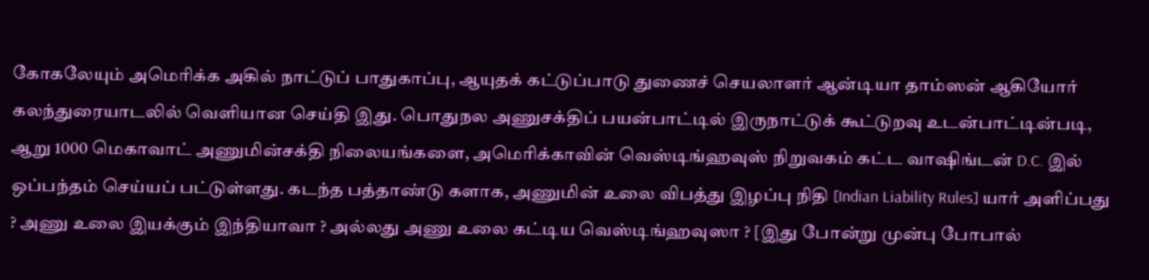கோகலேயும் அமெரிக்க அகில் நாட்டுப் பாதுகாப்பு, ஆயுதக் கட்டுப்பாடு துணைச் செயலாளர் ஆன்டியா தாம்ஸன் ஆகியோர் கலந்துரையாடலில் வெளியான செய்தி இது. பொதுநல அணுசக்திப் பயன்பாட்டில் இருநாட்டுக் கூட்டுறவு உடன்பாட்டின்படி, ஆறு 1000 மெகாவாட் அணுமின்சக்தி நிலையங்களை, அமெரிக்காவின் வெஸ்டிங்ஹவுஸ் நிறுவகம் கட்ட வாஷிங்டன் D.C. இல் ஒப்பந்தம் செய்யப் பட்டுள்ளது. கடந்த பத்தாண்டு களாக, அணுமின் உலை விபத்து இழப்பு நிதி [Indian Liability Rules] யார் அளிப்பது ? அணு உலை இயக்கும் இந்தியாவா ? அல்லது அணு உலை கட்டிய வெஸ்டிங்ஹவுஸா ? [இது போன்று முன்பு போபால்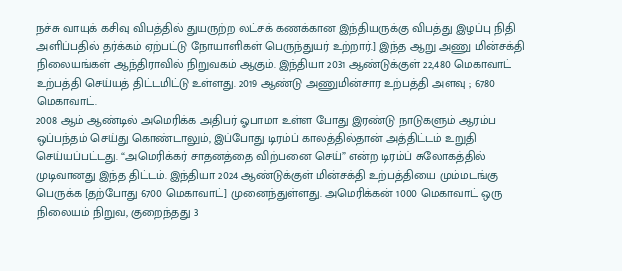நச்சு வாயுக் கசிவு விபத்தில் துயருற்ற லட்சக் கணக்கான இந்தியருக்கு விபத்து இழப்பு நிதி அளிப்பதில் தர்க்கம் ஏற்பட்டு நோயாளிகள் பெருந்துயர் உற்றார்.] இந்த ஆறு அணு மின்சக்தி நிலையங்கள் ஆந்திராவில் நிறுவகம் ஆகும். இந்தியா 2031 ஆண்டுக்குள் 22,480 மெகாவாட் உற்பத்தி செய்யத் திட்டமிட்டு உள்ளது. 2019 ஆண்டு அணுமின்சார உற்பத்தி அளவு ; 6780 மெகாவாட்.
2008 ஆம் ஆண்டில் அமெரிக்க அதிபர் ஓபாமா உள்ள போது இரண்டு நாடுகளும் ஆரம்ப ஒப்பந்தம் செய்து கொண்டாலும், இப்போது டிரம்ப் காலத்தில்தான் அத்திட்டம் உறுதி செய்யப்பட்டது. “அமெரிக்கர் சாதனத்தை விற்பனை செய்” என்ற டிரம்ப் சுலோகத்தில் முடிவானது இந்த திட்டம். இந்தியா 2024 ஆண்டுக்குள் மின்சக்தி உற்பத்தியை மும்மடங்கு பெருக்க [தற்போது 6700 மெகாவாட்] முனைந்துள்ளது. அமெரிக்கன் 1000 மெகாவாட் ஒரு நிலையம் நிறுவ, குறைந்தது 3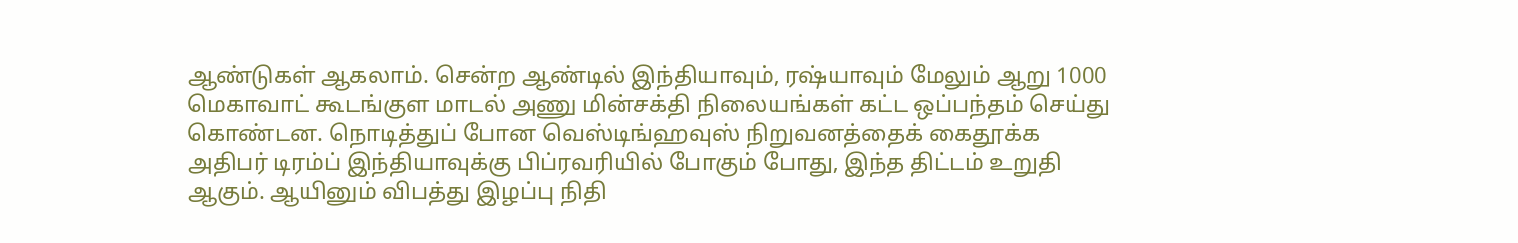ஆண்டுகள் ஆகலாம். சென்ற ஆண்டில் இந்தியாவும், ரஷ்யாவும் மேலும் ஆறு 1000 மெகாவாட் கூடங்குள மாடல் அணு மின்சக்தி நிலையங்கள் கட்ட ஒப்பந்தம் செய்து கொண்டன. நொடித்துப் போன வெஸ்டிங்ஹவுஸ் நிறுவனத்தைக் கைதூக்க அதிபர் டிரம்ப் இந்தியாவுக்கு பிப்ரவரியில் போகும் போது, இந்த திட்டம் உறுதி ஆகும். ஆயினும் விபத்து இழப்பு நிதி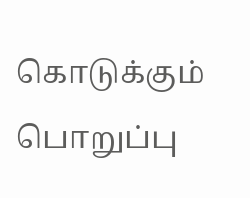கொடுக்கும் பொறுப்பு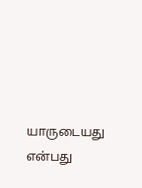யாருடையது என்பது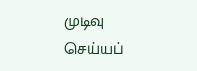முடிவு செய்யப்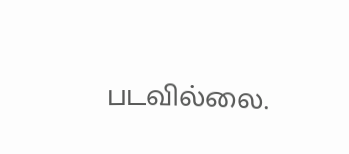படவில்லை.